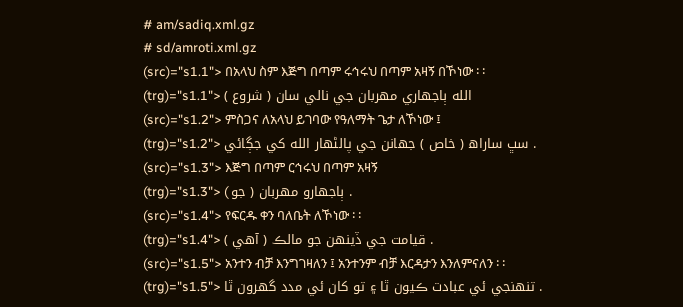# am/sadiq.xml.gz
# sd/amroti.xml.gz
(src)="s1.1"> በአላህ ስም እጅግ በጣም ሩኅሩህ በጣም አዛኝ በኾነው ፡ ፡
(trg)="s1.1"> الله ٻاجھاري مھربان جي نالي سان ( شروع )
(src)="s1.2"> ምስጋና ለአላህ ይገባው የዓለማት ጌታ ለኾነው ፤
(trg)="s1.2"> سڀ ساراھ ( خاص ) جھانن جي پالڻھار الله کي جڳائي .
(src)="s1.3"> እጅግ በጣም ርኅሩህ በጣም አዛኝ
(trg)="s1.3"> ( جو ) ٻاجھارو مھربان .
(src)="s1.4"> የፍርዱ ቀን ባለቤት ለኾነው ፡ ፡
(trg)="s1.4"> قيامت جي ڏينھن جو مالڪ ( آھي ) .
(src)="s1.5"> አንተን ብቻ እንግገዛለን ፤ አንተንም ብቻ እርዳታን እንለምናለን ፡ ፡
(trg)="s1.5"> تنھنجي ئي عبادت ڪيون ٿا ۽ تو کان ئي مدد گھرون ٿا .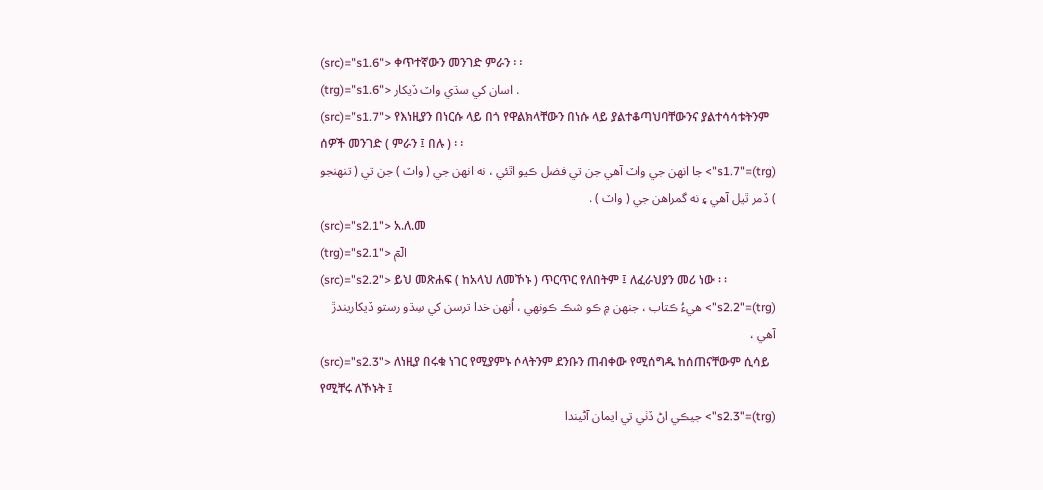(src)="s1.6"> ቀጥተኛውን መንገድ ምራን ፡ ፡
(trg)="s1.6"> اسان کي سڌي واٽ ڏيکار .
(src)="s1.7"> የእነዚያን በነርሱ ላይ በጎ የዋልክላቸውን በነሱ ላይ ያልተቆጣህባቸውንና ያልተሳሳቱትንም ሰዎች መንገድ ( ምራን ፤ በሉ ) ፡ ፡
(trg)="s1.7"> جا انھن جي واٽ آھي جن تي فضل ڪيو اٿئي ، نه انھن جي ( واٽ ) جن تي ( تنھنجو ) ڏمر ٿيل آھي ۽ نه گمراھن جي ( واٽ ) .
(src)="s2.1"> አ.ለ.መ
(trg)="s2.1"> الٓمٓ
(src)="s2.2"> ይህ መጽሐፍ ( ከአላህ ለመኾኑ ) ጥርጥር የለበትም ፤ ለፈራህያን መሪ ነው ፡ ፡
(trg)="s2.2"> ھيءُ ڪتاب ، جنھن ۾ ڪو شڪ ڪونھي ، اُنھن خدا ترسن کي سِڌو رستو ڏيکاريندڙ آھي ،
(src)="s2.3"> ለነዚያ በሩቁ ነገር የሚያምኑ ሶላትንም ደንቡን ጠብቀው የሚሰግዱ ከሰጠናቸውም ሲሳይ የሚቸሩ ለኾኑት ፤
(trg)="s2.3"> جيڪي اڻ ڏٺي تي ايمان آڻيندا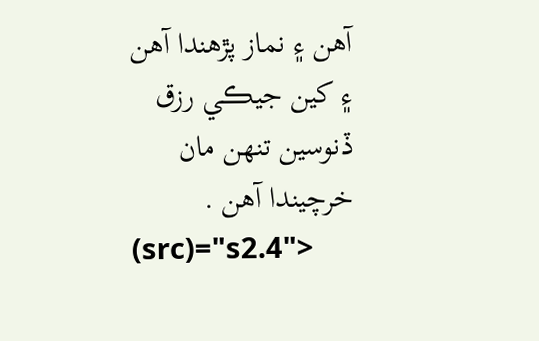آھن ۽ نماز پڙھندا آھن ۽ کين جيڪي رزق ڏنوسين تنھن مان خرچيندا آھن .
(src)="s2.4">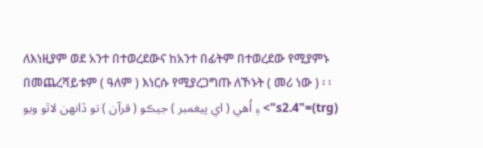ለእነዚያም ወደ አንተ በተወረደውና ከአንተ በፊትም በተወረደው የሚያምኑ በመጨረሻይቱም ( ዓለም ) እነርሱ የሚያረጋግጡ ለኾኑት ( መሪ ነው ) ፡ ፡
(trg)="s2.4"> ۽ اُھي ( اي پيغمبر ) جيڪو ( قرآن ) تو ڏانھن لاٿو ويو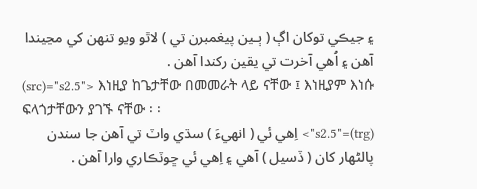۽ جيڪي توکان اڳ ( ٻـين پيغمبرن تي ) لاٿو ويو تنھن کي مڃيندا آھن ۽ اُھي آخرت تي يقين رکندا آھن .
(src)="s2.5"> እነዚያ ከጌታቸው በመመራት ላይ ናቸው ፤ እነዚያም እነሱ ፍላጎታቸውን ያገኙ ናቸው ፡ ፡
(trg)="s2.5"> اِھي ئي ( انھيءَ ) سڌي واٽ تي آھن جا سندن پالڻھار کان ( ڏسيل ) آھي ۽ اِھي ئي ڇوٽڪاري وارا آھن .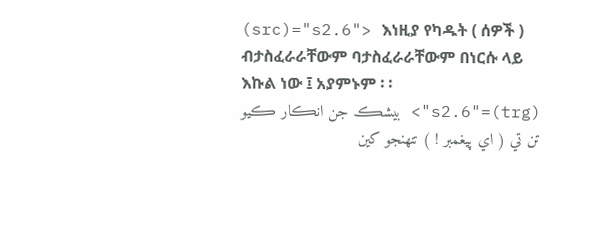(src)="s2.6"> እነዚያ የካዱት ( ሰዎች ) ብታስፈራራቸውም ባታስፈራራቸውም በነርሱ ላይ እኩል ነው ፤ አያምኑም ፡ ፡
(trg)="s2.6"> بيشڪ جن انڪار ڪيو تن تي ( اي پيغمبر ! ) تنھنجو کين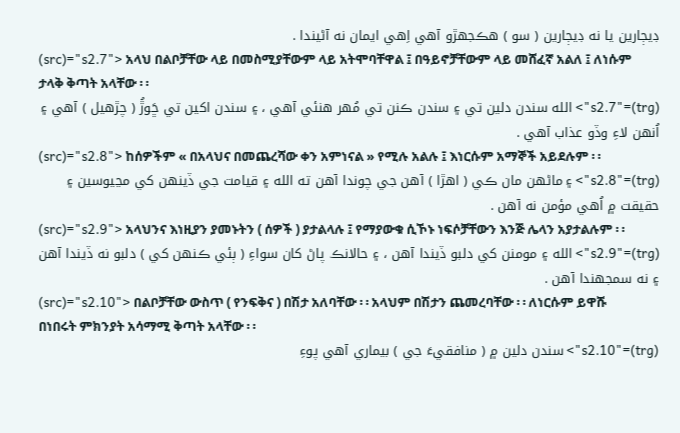ڊيڄارين يا نه ڊيڄارين ( سو ) ھڪجھڙو آھي اِھي ايمان نه آڻيندا .
(src)="s2.7"> አላህ በልቦቻቸው ላይ በመስሚያቸውም ላይ አትሞባቸዋል ፤ በዓይኖቻቸውም ላይ መሸፈኛ አልለ ፤ ለነሱም ታላቅ ቅጣት አላቸው ፡ ፡
(trg)="s2.7"> الله سندن دلين تي ۽ سندن ڪنن تي مُھر ھنئي آھي ، ۽ سندن اکين تي ڇَوڙُ ( چڙھيل ) آھي ۽ اُنھن لاءِ وڏو عذاب آھي .
(src)="s2.8"> ከሰዎችም « በአላህና በመጨረሻው ቀን አምነናል » የሚሉ አልሉ ፤ እነርሱም አማኞች አይደሉም ፡ ፡
(trg)="s2.8"> ۽ ماڻھن مان ڪي ( اھڙا ) آھن جي چوندا آھن ته الله ۽ قيامت جي ڏينھن کي مڃيوسين ۽ حقيقت ۾ اُھي مؤمن نه آھن .
(src)="s2.9"> አላህንና እነዚያን ያመኑትን ( ሰዎች ) ያታልላሉ ፤ የማያውቁ ሲኾኑ ነፍሶቻቸውን እንጅ ሌላን አያታልሉም ፡ ፡
(trg)="s2.9"> الله ۽ مومنن کي دلبو ڏيندا آھن ، ۽ حالانڪ پاڻ کان سواءِ ( ٻئي ڪنھن کي ) دلبو نه ڏيندا آھن ۽ نه سمجھندا آھن .
(src)="s2.10"> በልቦቻቸው ውስጥ ( የንፍቅና ) በሽታ አለባቸው ፡ ፡ አላህም በሽታን ጨመረባቸው ፡ ፡ ለነርሱም ይዋሹ በነበሩት ምክንያት አሳማሚ ቅጣት አላቸው ፡ ፡
(trg)="s2.10"> سندن دلين ۾ ( منافقيءَ جي ) بيماري آھي پوءِ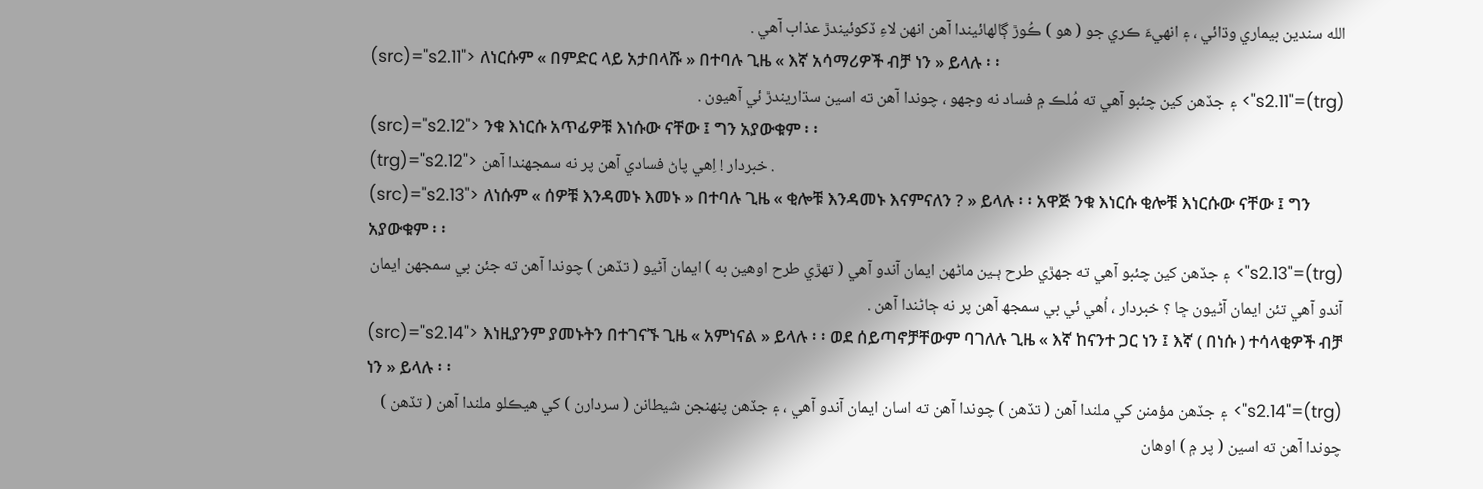الله سندين بيماري وڌائي ، ۽ انھيءَ ڪري جو ( ھو ) ڪُوڙ ڳالھائيندا آھن انھن لاءِ ڏکوئيندڙ عذاب آھي .
(src)="s2.11"> ለነርሱም « በምድር ላይ አታበላሹ » በተባሉ ጊዜ « እኛ አሳማሪዎች ብቻ ነን » ይላሉ ፡ ፡
(trg)="s2.11"> ۽ جڏھن کين چئبو آھي ته مُلڪ ۾ فساد نه وجھو ، چوندا آھن ته اسين سڌاريندڙ ئي آھيون .
(src)="s2.12"> ንቁ እነርሱ አጥፊዎቹ እነሱው ናቸው ፤ ግን አያውቁም ፡ ፡
(trg)="s2.12"> خبردار ! اِھي پاڻ فسادي آھن پر نه سمجھندا آھن .
(src)="s2.13"> ለነሱም « ሰዎቹ እንዳመኑ እመኑ » በተባሉ ጊዜ « ቂሎቹ እንዳመኑ እናምናለን ? » ይላሉ ፡ ፡ አዋጅ ንቁ እነርሱ ቂሎቹ እነርሱው ናቸው ፤ ግን አያውቁም ፡ ፡
(trg)="s2.13"> ۽ جڏھن کين چئبو آھي ته جھڙي طرح ٻـين ماڻھن ايمان آندو آھي ( تھڙي طرح اوھين به ) ايمان آڻيو ( تڏھن ) چوندا آھن ته جئن بي سمجھن ايمان آندو آھي تئن ايمان آڻيون ڇا ؟ خبردار ، اُھي ئي بي سمجھ آھن پر نه ڄاڻندا آھن .
(src)="s2.14"> እነዚያንም ያመኑትን በተገናኙ ጊዜ « አምነናል » ይላሉ ፡ ፡ ወደ ሰይጣኖቻቸውም ባገለሉ ጊዜ « እኛ ከናንተ ጋር ነን ፤ እኛ ( በነሱ ) ተሳላቂዎች ብቻ ነን » ይላሉ ፡ ፡
(trg)="s2.14"> ۽ جڏھن مؤمنن کي ملندا آھن ( تڏھن ) چوندا آھن ته اسان ايمان آندو آھي ، ۽ جڏھن پنھنجن شيطانن ( سردارن ) کي ھيڪلو ملندا آھن ( تڏھن ) چوندا آھن ته اسين ( پر ۾ ) اوھان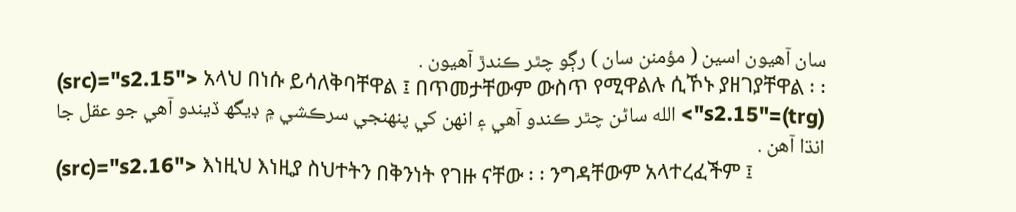سان آھيون اسين ( مؤمنن سان ) رڳو چٿر ڪندڙ آھيون .
(src)="s2.15"> አላህ በነሱ ይሳለቅባቸዋል ፤ በጥመታቸውም ውስጥ የሚዋልሉ ሲኾኑ ያዘገያቸዋል ፡ ፡
(trg)="s2.15"> الله ساڻن چٿر ڪندو آھي ۽ انھن کي پنھنجي سرڪشي ۾ ڊيگھ ڏيندو آھي جو عقل جا انڌا آھن .
(src)="s2.16"> እነዚህ እነዚያ ስህተትን በቅንነት የገዙ ናቸው ፡ ፡ ንግዳቸውም አላተረፈችም ፤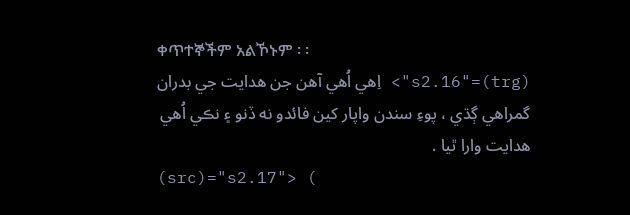ቀጥተኞችም አልኾኑም ፡ ፡
(trg)="s2.16"> اِھي اُھي آھن جن ھدايت جي بدران گمراھي ڳڌي ، پوءِ سندن واپار کين فائدو نه ڏنو ۽ نڪي اُھي ھدايت وارا ٿيا .
(src)="s2.17"> (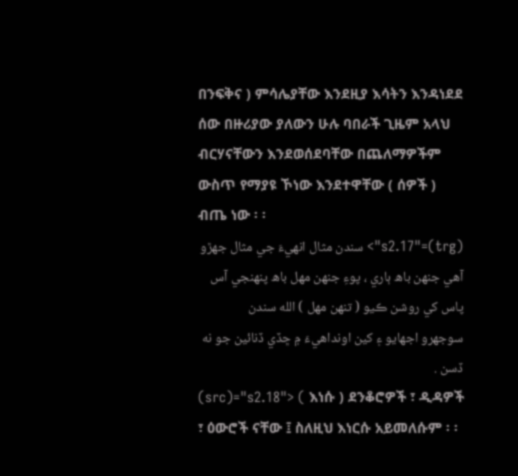በንፍቅና ) ምሳሌያቸው እንደዚያ እሳትን እንዳነደደ ሰው በዙሪያው ያለውን ሁሉ ባበራች ጊዜም አላህ ብርሃናቸውን እንደወሰደባቸው በጨለማዎችም ውስጥ የማያዩ ኾነው እንደተዋቸው ( ሰዎች ) ብጤ ነው ፡ ፡
(trg)="s2.17"> سندن مثال انھيءَ جي مثال جھڙو آھي جنھن باھ ٻاري ، پوءِ جنھن مھل باھ پنھنجي آس پاس کي روشن ڪيو ( تنھن مھل ) الله سندن سوجھرو اجھايو ۽ کين اونداھيءَ ۾ ڇڏي ڏنائين جو نه ڏسن .
(src)="s2.18"> ( እነሱ ) ደንቆሮዎች ፣ ዲዳዎች ፣ ዕውሮች ናቸው ፤ ስለዚህ እነርሱ አይመለሱም ፡ ፡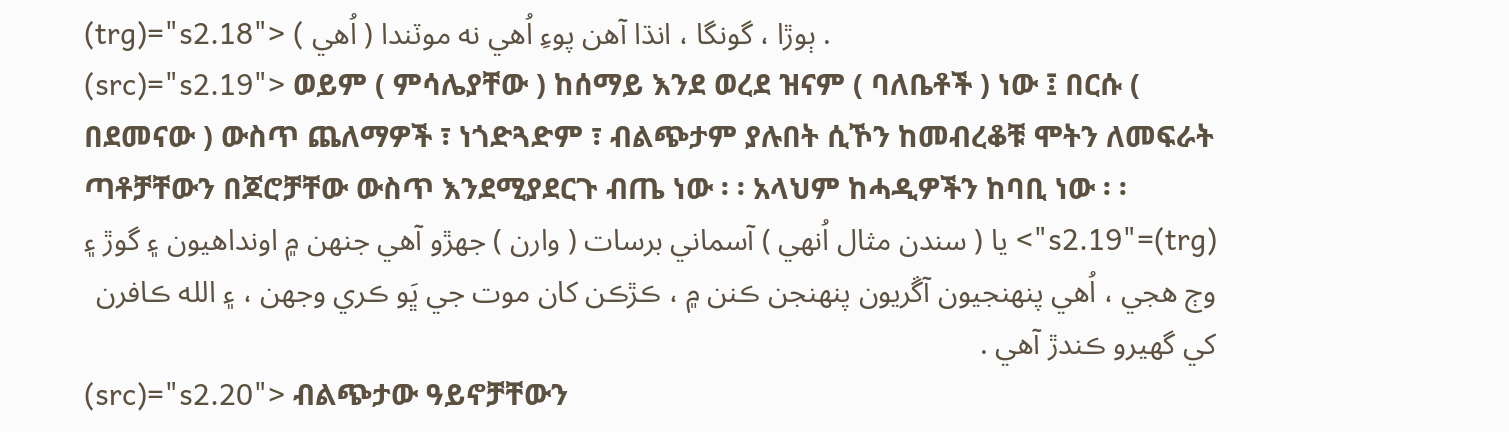(trg)="s2.18"> ( اُھي ) ٻوڙا ، گونگا ، انڌا آھن پوءِ اُھي نه موٽندا .
(src)="s2.19"> ወይም ( ምሳሌያቸው ) ከሰማይ እንደ ወረደ ዝናም ( ባለቤቶች ) ነው ፤ በርሱ ( በደመናው ) ውስጥ ጨለማዎች ፣ ነጎድጓድም ፣ ብልጭታም ያሉበት ሲኾን ከመብረቆቹ ሞትን ለመፍራት ጣቶቻቸውን በጆሮቻቸው ውስጥ እንደሚያደርጉ ብጤ ነው ፡ ፡ አላህም ከሓዲዎችን ከባቢ ነው ፡ ፡
(trg)="s2.19"> يا ( سندن مثال اُنھي ) آسماني برسات ( وارن ) جھڙو آھي جنھن ۾ اونداھيون ۽ گوڙ ۽ وڄ ھجي ، اُھي پنھنجيون آڱريون پنھنجن ڪنن ۾ ، ڪڙڪن کان موت جي ڀَو ڪري وجھن ، ۽ الله ڪافرن کي گھيرو ڪندڙ آھي .
(src)="s2.20"> ብልጭታው ዓይኖቻቸውን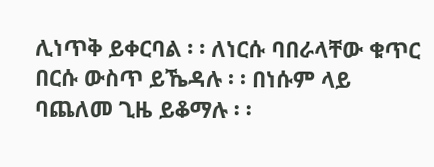ሊነጥቅ ይቀርባል ፡ ፡ ለነርሱ ባበራላቸው ቁጥር በርሱ ውስጥ ይኼዳሉ ፡ ፡ በነሱም ላይ ባጨለመ ጊዜ ይቆማሉ ፡ ፡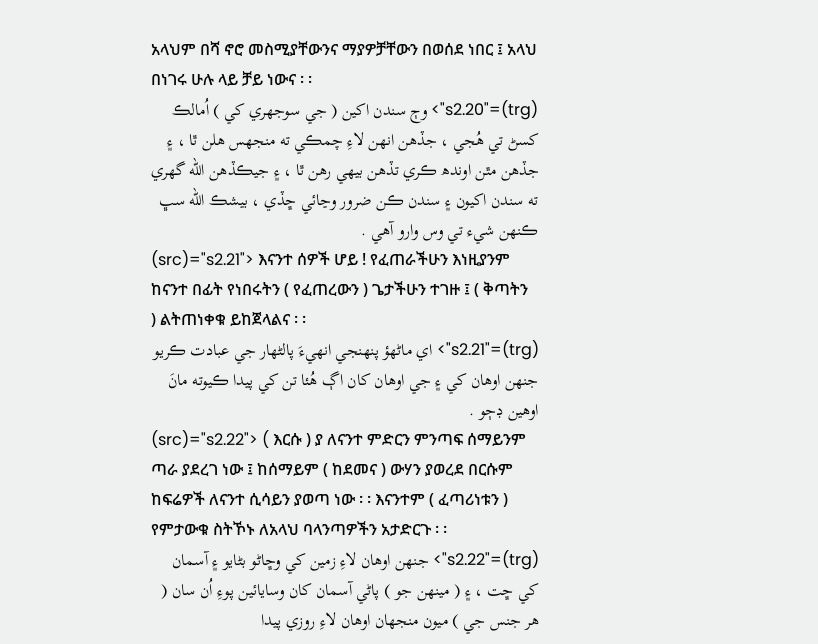አላህም በሻ ኖሮ መስሚያቸውንና ማያዎቻቸውን በወሰደ ነበር ፤ አላህ በነገሩ ሁሉ ላይ ቻይ ነውና ፡ ፡
(trg)="s2.20"> وڄ سندن اکين ( جي سوجھري کي ) اُمالڪ کسڻ تي ھُجي ، جڏھن انھن لاءِ چمڪي ته منجھس ھلن ٿا ، ۽ جڏھن مٿن اوندھ ڪري تڏھن بيھي رھن ٿا ، ۽ جيڪڏھن الله گھري ته سندن اکيون ۽ سندن ڪن ضرور وڃائي ڇڏي ، بيشڪ الله سڀ ڪنھن شيء تي وس وارو آھي .
(src)="s2.21"> እናንተ ሰዎች ሆይ ! የፈጠራችሁን እነዚያንም ከናንተ በፊት የነበሩትን ( የፈጠረውን ) ጌታችሁን ተገዙ ፤ ( ቅጣትን ) ልትጠነቀቁ ይከጀላልና ፡ ፡
(trg)="s2.21"> اي ماڻھؤ پنھنجي انھيءَ پالڻھار جي عبادت ڪريو جنھن اوھان کي ۽ جي اوھان کان اڳ هُئا تن کي پيدا ڪيوته مانَ اوھين ڊڄو .
(src)="s2.22"> ( እርሱ ) ያ ለናንተ ምድርን ምንጣፍ ሰማይንም ጣራ ያደረገ ነው ፤ ከሰማይም ( ከደመና ) ውሃን ያወረደ በርሱም ከፍሬዎች ለናንተ ሲሳይን ያወጣ ነው ፡ ፡ እናንተም ( ፈጣሪነቱን ) የምታውቁ ስትኾኑ ለአላህ ባላንጣዎችን አታድርጉ ፡ ፡
(trg)="s2.22"> جنھن اوھان لاءِ زمين کي وڇاڻو بڻايو ۽ آسمان کي ڇت ، ۽ ( مينھن جو ) پاڻي آسمان کان وسايائين پوءِ اُن سان ( ھر جنس جي ) ميون منجھان اوھان لاءِ روزي پيدا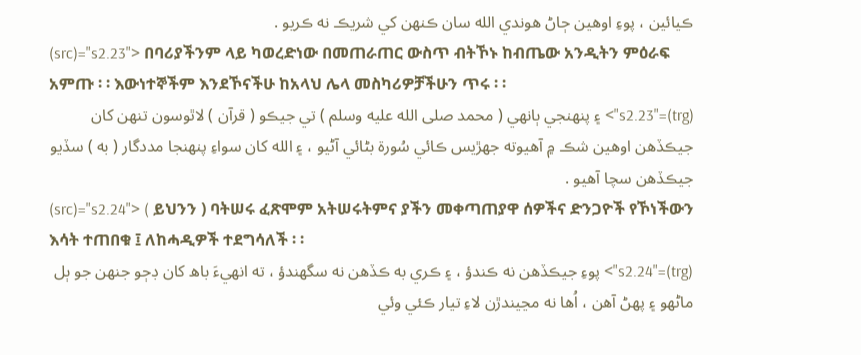ڪيائين ، پوءِ اوھين ڄاڻ ھوندي الله سان ڪنھن کي شريڪ نه ڪريو .
(src)="s2.23"> በባሪያችንም ላይ ካወረድነው በመጠራጠር ውስጥ ብትኾኑ ከብጤው አንዲትን ምዕራፍ አምጡ ፡ ፡ እውነተኞችም እንደኾናችሁ ከአላህ ሌላ መስካሪዎቻችሁን ጥሩ ፡ ፡
(trg)="s2.23"> ۽ پنھنجي ٻانھي ( محمد صلى الله عليه وسلم ) تي جيڪو ( قرآن ) لاٿوسون تنھن کان جيڪڏھن اوھين شڪ ۾ آھيوته جھڙيس ڪائي سُورة بڻائي آڻيو ، ۽ الله کان سواءِ پنھنجا مددگار ( به ) سڏيو جيڪڏھن سچا آھيو .
(src)="s2.24"> ( ይህንን ) ባትሠሩ ፈጽሞም አትሠሩትምና ያችን መቀጣጠያዋ ሰዎችና ድንጋዮች የኾነችውን እሳት ተጠበቁ ፤ ለከሓዲዎች ተደግሳለች ፡ ፡
(trg)="s2.24"> پوءِ جيڪڏھن نه ڪندؤ ، ۽ ڪري به ڪڏھن نه سگھندؤ ، ته انھيءَ باھ کان ڊڄو جنھن جو ٻل ماڻھو ۽ پھڻ آھن ، اُھا نه مڃيندڙن لاءِ تيار ڪئي وئي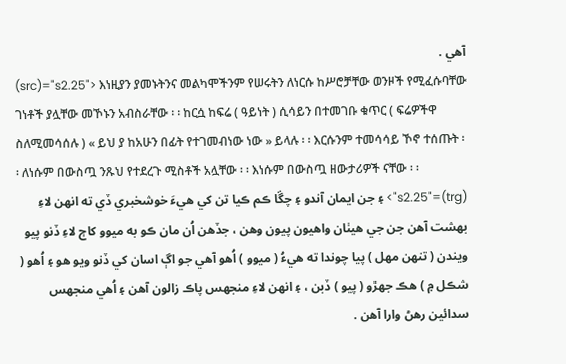آھي .
(src)="s2.25"> እነዚያን ያመኑትንና መልካሞችንም የሠሩትን ለነርሱ ከሥሮቻቸው ወንዞች የሚፈሱባቸው ገነቶች ያሏቸው መኾኑን አብስራቸው ፡ ፡ ከርሷ ከፍሬ ( ዓይነት ) ሲሳይን በተመገቡ ቁጥር ( ፍሬዎችዋ ስለሚመሳሰሉ ) « ይህ ያ ከአሁን በፊት የተገመብነው ነው » ይላሉ ፡ ፡ እርሱንም ተመሳሳይ ኾኖ ተሰጡት ፡ ፡ ለነሱም በውስጧ ንጹህ የተደረጉ ሚስቶች አሏቸው ፡ ፡ እነሱም በውስጧ ዘውታሪዎች ናቸው ፡ ፡
(trg)="s2.25"> ۽ جن ايمان آندو ۽ چڱا ڪم ڪيا تن کي ھيءَ خوشخبري ڏي ته انھن لاءِ بھشت آھن جن جي ھيٺان واھيون پيون وھن ، جڏھن اُن مان ڪو به ميوو کاڄ لاءِ ڏنو پيو ويندن ( تنھن مھل ) پيا چوندا ته ھيءُ ( ميوو ) اُھو آھي جو اڳ اسان کي ڏنو ويو ھو ۽ اُھو ( شڪل ۾ ) ھڪ جھڙو ( پيو ) ڏبن ، ۽ انھن لاءِ منجھس پاڪ زالون آھن ۽ اُھي منجھس سدائين رھڻ وارا آھن .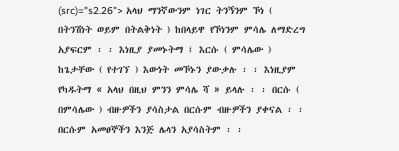(src)="s2.26"> አላህ ማንኛውንም ነገር ትንኝንም ኾነ ( በትንሽነት ወይም በትልቅነት ) ከበላይዋ የኾነንም ምሳሌ ለማድረግ አያፍርም ፡ ፡ እነዚያ ያመኑትማ ፤ እርሱ ( ምሳሌው ) ከጌታቸው ( የተገኘ ) እውነት መኾኑን ያውቃሉ ፡ ፡ እነዚያም የካዱትማ « አላህ በዚህ ምንን ምሳሌ ሻ » ይላሉ ፡ ፡ በርሱ ( በምሳሌው ) ብዙዎችን ያሳስታል በርሱም ብዙዎችን ያቀናል ፡ ፡ በርሱም አመፀኞችን እንጅ ሌላን አያሳስትም ፡ ፡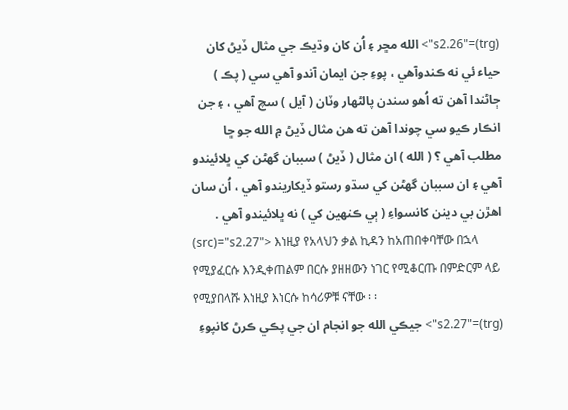(trg)="s2.26"> الله مڇر ۽ اُن کان وڌيڪ جي مثال ڏيڻ کان حياء ئي نه ڪندوآھي ، پوءِ جن ايمان آندو آھي سي ( پڪ ) ڄاڻندا آھن ته اُھو سندن پالڻھار وٽان ( آيل ) سچ آھي ، ۽ جن انڪار ڪيو سي چوندا آھن ته ھن مثال ڏيڻ ۾ الله جو ڇا مطلب آھي ؟ ( الله ) ان مثال ( ڏيڻ ) سببان گھڻن کي ڀلائيندو آھي ۽ ان سببان گھڻن کي سڌو رستو ڏيکاريندو آھي ، اُن سان اھڙن بي دينن کانسواءِ ( ٻي ڪنھين کي ) نه ڀلائيندو آھي .
(src)="s2.27"> እነዚያ የአላህን ቃል ኪዳን ከአጠበቀባቸው በኋላ የሚያፈርሱ እንዲቀጠልም በርሱ ያዘዘውን ነገር የሚቆርጡ በምድርም ላይ የሚያበላሹ እነዚያ እነርሱ ከሳሪዎቹ ናቸው ፡ ፡
(trg)="s2.27"> جيڪي الله جو انجام ان جي پڪي ڪرڻ کانپوءِ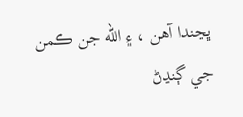ڀڃندا آھن ، ۽ الله جن ڪمن جي ڳنڍڻ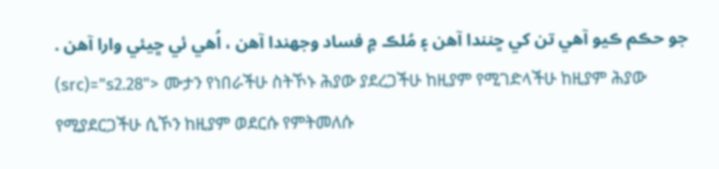جو حڪم ڪيو آھي تن کي ڇنندا آھن ۽ مُلڪ ۾ فساد وجھندا آھن ، اُھي ئي ڇيئي وارا آھن .
(src)="s2.28"> ሙታን የነበራችሁ ስትኾኑ ሕያው ያደረጋችሁ ከዚያም የሚገድላችሁ ከዚያም ሕያው የሚያደርጋችሁ ሲኾን ከዚያም ወደርሱ የምትመለሱ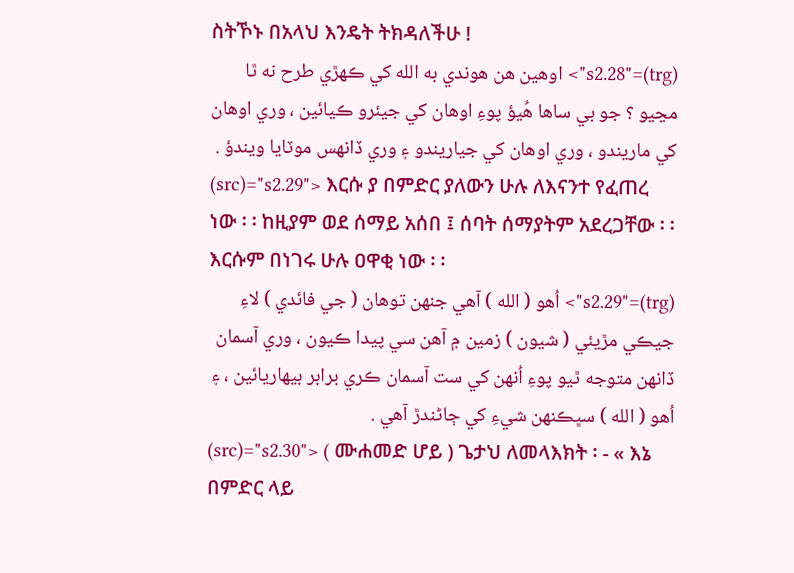ስትኾኑ በአላህ እንዴት ትክዳለችሁ !
(trg)="s2.28"> اوھين ھن ھوندي به الله کي ڪھڙي طرح نه ٿا مڃيو ؟ جو بي ساھا ھُيؤ پوءِ اوھان کي جيئرو ڪيائين ، وري اوھان کي ماريندو ، وري اوھان کي جياريندو ۽ وري ڏانھس موٽايا ويندؤ .
(src)="s2.29"> እርሱ ያ በምድር ያለውን ሁሉ ለእናንተ የፈጠረ ነው ፡ ፡ ከዚያም ወደ ሰማይ አሰበ ፤ ሰባት ሰማያትም አደረጋቸው ፡ ፡ እርሱም በነገሩ ሁሉ ዐዋቂ ነው ፡ ፡
(trg)="s2.29"> اُھو ( الله ) آھي جنھن توھان ( جي فائدي ) لاءِ جيڪي مڙيئي ( شيون ) زمين ۾ آھن سي پيدا ڪيون ، وري آسمان ڏانھن متوجه ٿيو پوءِ اُنھن کي ست آسمان ڪري برابر بيھاريائين ، ۽ اُھو ( الله ) سڀڪنھن شيءِ کي ڄاڻندڙ آھي .
(src)="s2.30"> ( ሙሐመድ ሆይ ) ጌታህ ለመላእክት ፡ - « እኔ በምድር ላይ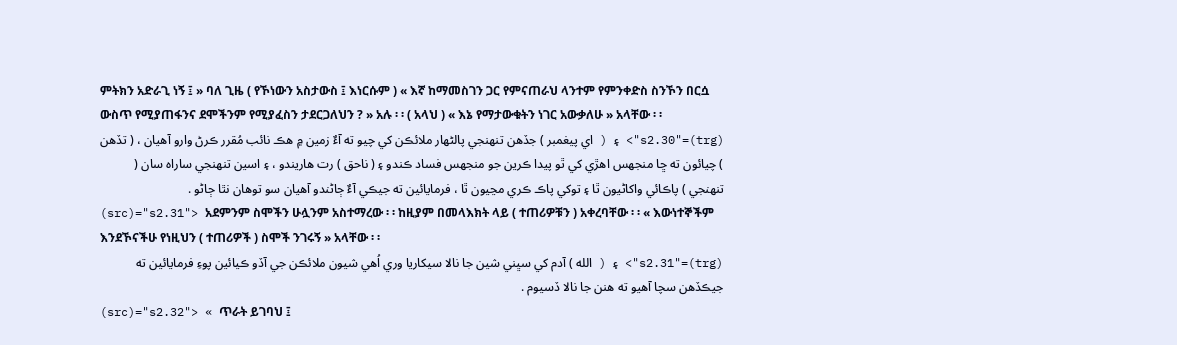ምትክን አድራጊ ነኝ ፤ » ባለ ጊዜ ( የኾነውን አስታውስ ፤ እነርሱም ) « እኛ ከማመስገን ጋር የምናጠራህ ላንተም የምንቀድስ ስንኾን በርሷ ውስጥ የሚያጠፋንና ደሞችንም የሚያፈስን ታደርጋለህን ? » አሉ ፡ ፡ ( አላህ ) « እኔ የማታውቁትን ነገር አውቃለሁ » አላቸው ፡ ፡
(trg)="s2.30"> ۽ ( اي پيغمبر ) جڏھن تنھنجي پالڻھار ملائڪن کي چيو ته آءٌ زمين ۾ ھڪ نائب مُقرر ڪرڻ وارو آھيان ، ( تڏھن ) چيائون ته ڇا منجھس اھڙي کي ٿو پيدا ڪرين جو منجھس فساد ڪندو ۽ ( ناحق ) رت ھاريندو ، ۽ اسين تنھنجي ساراہ سان ( تنھنجي ) پاڪائي واکاڻيون ٿا ۽ توکي پاڪ ڪري مڃيون ٿا ، فرمايائين ته جيڪي آءٌ ڄاڻندو آھيان سو توھان نٿا ڄاڻو .
(src)="s2.31"> አደምንም ስሞችን ሁሏንም አስተማረው ፡ ፡ ከዚያም በመላእክት ላይ ( ተጠሪዎቹን ) አቀረባቸው ፡ ፡ « እውነተኞችም እንደኾናችሁ የነዚህን ( ተጠሪዎች ) ስሞች ንገሩኝ » አላቸው ፡ ፡
(trg)="s2.31"> ۽ ( الله ) آدم کي سڀني شين جا نالا سيکاريا وري اُھي شيون ملائڪن جي آڏو ڪيائين پوءِ فرمايائين ته جيڪڏھن سچا آھيو ته ھنن جا نالا ڏسيوم .
(src)="s2.32"> « ጥራት ይገባህ ፤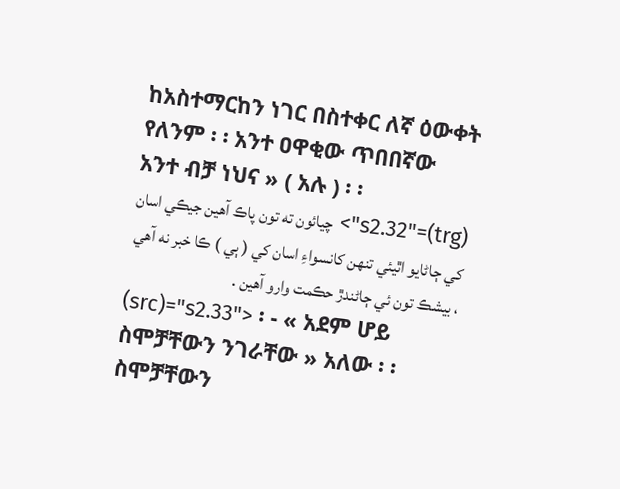ከአስተማርከን ነገር በስተቀር ለኛ ዕውቀት የለንም ፡ ፡ አንተ ዐዋቂው ጥበበኛው አንተ ብቻ ነህና » ( አሉ ) ፡ ፡
(trg)="s2.32"> چيائون ته تون پاڪ آھين جيڪي اسان کي ڄاڻايو اٿيئي تنھن کانسواءِ اسان کي ( ٻي ) ڪا خبر نه آھي ، بيشڪ تون ئي ڄاڻندڙ حڪمت وارو آھين .
(src)="s2.33"> ፡ - « አደም ሆይ ስሞቻቸውን ንገራቸው » አለው ፡ ፡ ስሞቻቸውን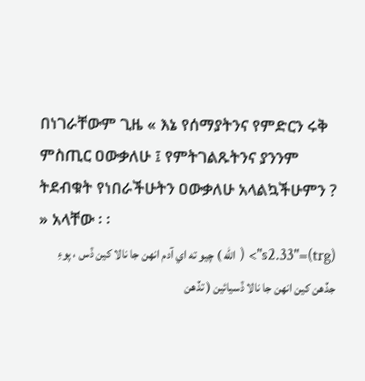በነገራቸውም ጊዜ « እኔ የሰማያትንና የምድርን ሩቅ ምስጢር ዐውቃለሁ ፤ የምትገልጹትንና ያንንም ትደብቁት የነበራችሁትን ዐውቃለሁ አላልኳችሁምን ? » አላቸው ፡ ፡
(trg)="s2.33"> ( الله ) چيو ته اي آدم انھن جا نالا کين ڏس ، پوءِ جڏھن کين انھن جا نالا ڏسيائين ( تڏھن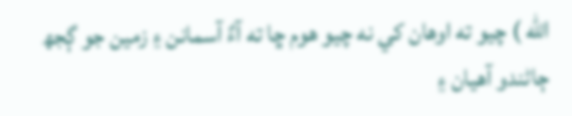الله ) چيو ته اوھان کي نه چيو ھوم ڇا ته آءٌ آسمانن ۽ زمين جو ڳجھ ڄاڻندو آھيان ۽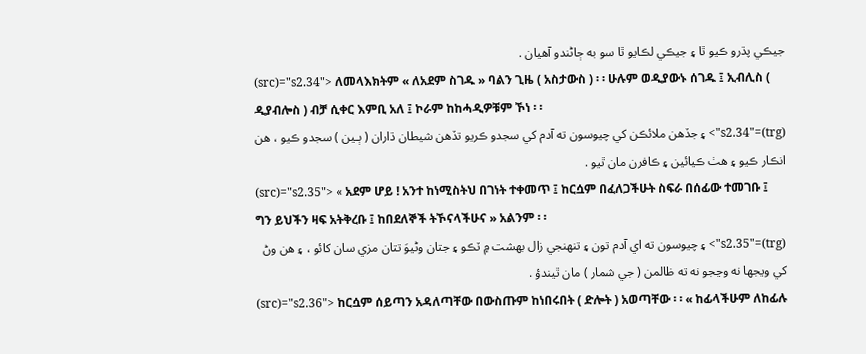جيڪي پڌرو ڪيو ٿا ۽ جيڪي لڪايو ٿا سو به ڄاڻندو آھيان .
(src)="s2.34"> ለመላእክትም « ለአደም ስገዱ » ባልን ጊዜ ( አስታውስ ) ፡ ፡ ሁሉም ወዲያውኑ ሰገዱ ፤ ኢብሊስ ( ዲያብሎስ ) ብቻ ሲቀር እምቢ አለ ፤ ኮራም ከከሓዲዎቹም ኾነ ፡ ፡
(trg)="s2.34"> ۽ جڏھن ملائڪن کي چيوسون ته آدم کي سجدو ڪريو تڏھن شيطان ڌاران ( ٻـين ) سجدو ڪيو ، ھن انڪار ڪيو ۽ ھٺ ڪيائين ۽ ڪافرن مان ٿيو .
(src)="s2.35"> « አደም ሆይ ! አንተ ከነሚስትህ በገነት ተቀመጥ ፤ ከርሷም በፈለጋችሁት ስፍራ በሰፊው ተመገቡ ፤ ግን ይህችን ዛፍ አትቅረቡ ፤ ከበደለኞች ትኾናላችሁና » አልንም ፡ ፡
(trg)="s2.35"> ۽ چيوسون ته اي آدم تون ۽ تنھنجي زال بھشت ۾ ٽڪو ۽ جتان وڻيوَ تتان مزي سان کائو ، ۽ ھن وڻ کي ويجھا نه وڃجو نه ته ظالمن ( جي شمار ) مان ٿيندؤ .
(src)="s2.36"> ከርሷም ሰይጣን አዳለጣቸው በውስጡም ከነበሩበት ( ድሎት ) አወጣቸው ፡ ፡ « ከፊላችሁም ለከፊሉ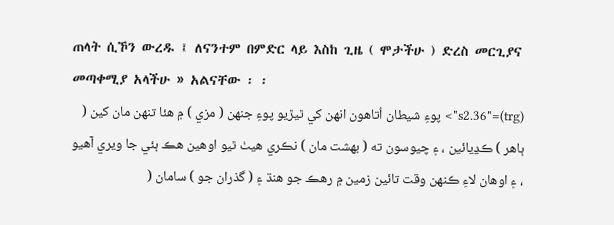ጠላት ሲኾን ውረዱ ፤ ለናንተም በምድር ላይ እስከ ጊዜ ( ሞታችሁ ) ድረስ መርጊያና መጣቀሚያ አላችሁ » አልናቸው ፡ ፡
(trg)="s2.36"> پوءِ شيطان اُتاھون انھن کي ٿيڙيو پوءِ جنھن ( مزي ) ۾ ھئا تنھن مان کين ( ٻاھر ) ڪڍيائين ، ۽ چيوسون ته ( بھشت مان ) نڪري ھيٺ ٿيو اوھين ھڪ ٻئي جا ويري آھيو ، ۽ اوھان لاءِ ڪنھن وقت تائين زمين ۾ رھڪ جو ھنڌ ۽ ( گذران جو ) سامان (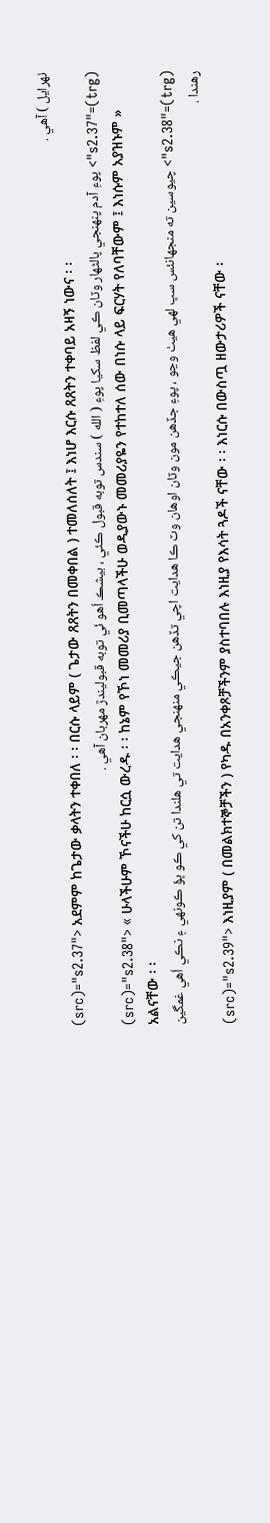ٺھرايل ) آھي .
(src)="s2.37"> አደምም ከጌታው ቃላትን ተቀበለ ፡ ፡ በርሱ ላይም ( ጌታው ጸጸትን በመቀበል ) ተመለሰለት ፤ እነሆ እርሱ ጸጸትን ተቀባይ አዛኝ ነውና ፡ ፡
(trg)="s2.37"> پوءِ آدم پنھنجي پالڻھار وٽان ڪي لفظ سکيا پوءِ ( الله ) سندس توبه قبول ڪئي ، بيشڪ اُھو ئي توبه قبوليندڙ مھربان آھي .
(src)="s2.38"> « ሁላችሁም ኾናችሁ ከርሷ ውረዱ ፡ ፡ ከኔም የኾነ መመሪያ ቢመጣላችሁ ወዲያውኑ መመሪያዬን የተከተለ ሰው በነሱ ላይ ፍርሃት የለባቸውም ፤ እነሱም አያዝኑም » አልናቸው ፡ ፡
(trg)="s2.38"> چيوسين ته منجھانئس سڀ لھي ھيٺ وڃو ، پوءِ جڏھن مون وٽان اوھان وٽ ڪا ھدايت اچي تڏھن جيڪي منھنجي ھدايت تي ھلندا تن کي ڪو ڀؤ ڪونھي ۽ نڪي اُھي غمگين رھندا .
(src)="s2.39"> እነዚያም ( በመልክተኞቻችን ) የካዱ በአንቀጾቻችንም ያስተባበሉ እነዚያ የእሳት ጓዶች ናቸው ፡ ፡ እነርሱ በውስጧ ዘውታሪዎች ናቸው ፡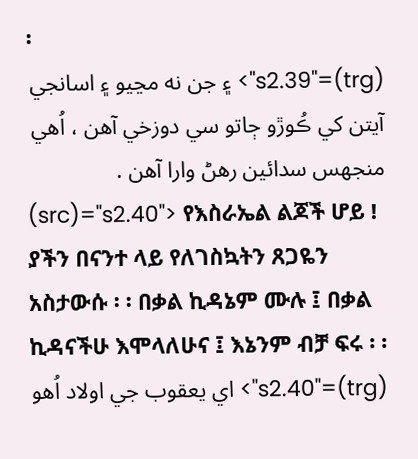፡
(trg)="s2.39"> ۽ جن نه مڃيو ۽ اسانجي آيتن کي ڪُوڙو ڄاتو سي دوزخي آھن ، اُھي منجھس سدائين رھڻ وارا آھن .
(src)="s2.40"> የእስራኤል ልጆች ሆይ ! ያችን በናንተ ላይ የለገስኳትን ጸጋዬን አስታውሱ ፡ ፡ በቃል ኪዳኔም ሙሉ ፤ በቃል ኪዳናችሁ እሞላለሁና ፤ እኔንም ብቻ ፍሩ ፡ ፡
(trg)="s2.40"> اي يعقوب جي اولاد اُھو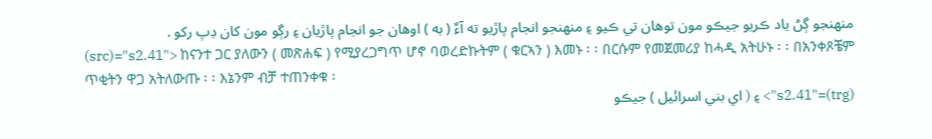منھنجو ڳڻ ياد ڪريو جيڪو مون توھان تي ڪيو ۽ منھنجو انجام پاڙيو ته آءٌ ( به ) اوھان جو انجام پاڙيان ۽ رڳو مون کان ڊپ رکو .
(src)="s2.41"> ከናንተ ጋር ያለውን ( መጽሐፍ ) የሚያረጋግጥ ሆኖ ባወረድኩትም ( ቁርኣን ) እመኑ ፡ ፡ በርሱም የመጀመሪያ ከሓዲ አትሁኑ ፡ ፡ በአንቀጾቼም ጥቂትን ዋጋ አትለውጡ ፡ ፡ እኔንም ብቻ ተጠንቀቁ ፡
(trg)="s2.41"> ۽ ( اي بني اسرائيل ) جيڪو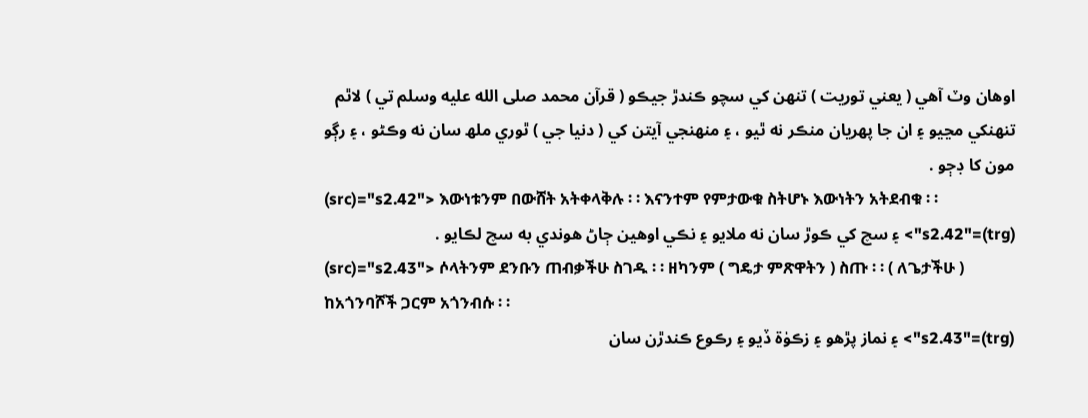اوھان وٽ آھي ( يعني توريت ) تنھن کي سچو ڪندڙ جيڪو ( قرآن محمد صلى الله عليه وسلم تي ) لاٿم تنھنکي مڃيو ۽ ان جا پھريان منڪر نه ٿيو ، ۽ منھنجي آيتن کي ( دنيا جي ) ٿوري ملھ سان نه وڪڻو ، ۽ رڳو مون کا ڊڄو .
(src)="s2.42"> እውነቱንም በውሸት አትቀላቅሉ ፡ ፡ እናንተም የምታውቁ ስትሆኑ እውነትን አትደብቁ ፡ ፡
(trg)="s2.42"> ۽ سچ کي ڪوڙ سان نه ملايو ۽ نڪي اوھين ڄاڻ ھوندي به سچ لڪايو .
(src)="s2.43"> ሶላትንም ደንቡን ጠብቃችሁ ስገዱ ፡ ፡ ዘካንም ( ግዴታ ምጽዋትን ) ስጡ ፡ ፡ ( ለጌታችሁ ) ከአጎንባሾች ጋርም አጎንብሱ ፡ ፡
(trg)="s2.43"> ۽ نماز پڙھو ۽ زڪوٰة ڏيو ۽ رڪوع ڪندڙن سان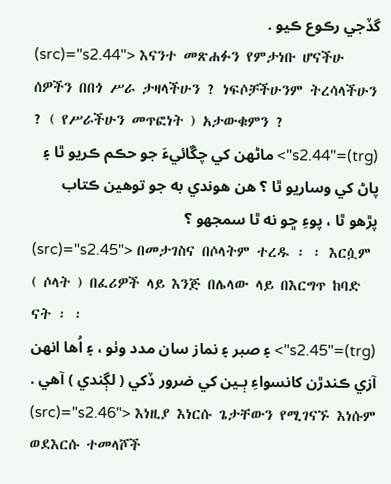گڏجي رڪوع ڪيو .
(src)="s2.44"> እናንተ መጽሐፉን የምታነቡ ሆናችሁ ሰዎችን በበጎ ሥራ ታዛላችሁን ? ነፍሶቻችሁንም ትረሳላችሁን ? ( የሥራችሁን መጥፎነት ) አታውቁምን ?
(trg)="s2.44"> ماڻھن کي چڱائيءَ جو حڪم ڪريو ٿا ۽ پاڻ کي وساريو ٿا ؟ ھن ھوندي به جو توھين ڪتاب پڙھو ٿا ، پوءِ ڇو نه ٿا سمجھو ؟
(src)="s2.45"> በመታገስና በሶላትም ተረዱ ፡ ፡ እርሷም ( ሶላት ) በፈሪዎች ላይ እንጅ በሌላው ላይ በእርግጥ ከባድ ናት ፡ ፡
(trg)="s2.45"> ۽ صبر ۽ نماز سان مدد وٺو ، ۽ اُھا انھن آزي ڪندڙن کانسواءِ ٻـين کي ضرور ڏکي ( لڳندي ) آھي .
(src)="s2.46"> እነዚያ እነርሱ ጌታቸውን የሚገናኙ እነሱም ወደእርሱ ተመላሾች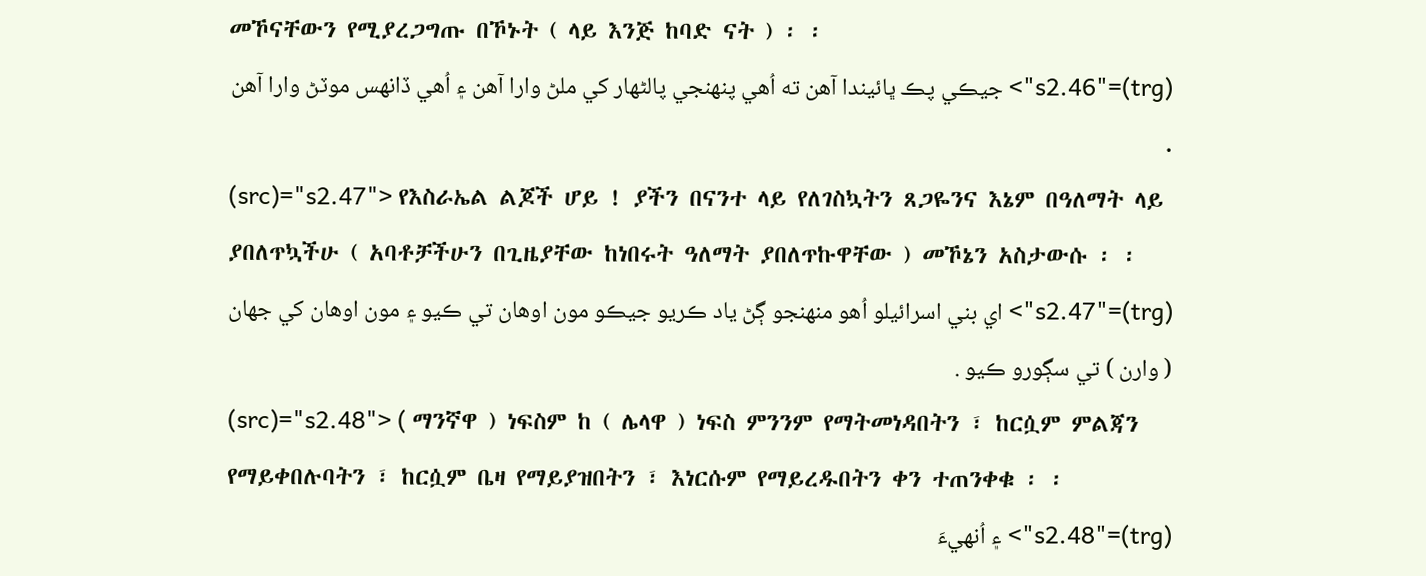መኾናቸውን የሚያረጋግጡ በኾኑት ( ላይ እንጅ ከባድ ናት ) ፡ ፡
(trg)="s2.46"> جيڪي پڪ ڀائيندا آھن ته اُھي پنھنجي پالڻھار کي ملڻ وارا آھن ۽ اُھي ڏانھس موٽڻ وارا آھن .
(src)="s2.47"> የእስራኤል ልጆች ሆይ ! ያችን በናንተ ላይ የለገስኳትን ጸጋዬንና እኔም በዓለማት ላይ ያበለጥኳችሁ ( አባቶቻችሁን በጊዜያቸው ከነበሩት ዓለማት ያበለጥኩዋቸው ) መኾኔን አስታውሱ ፡ ፡
(trg)="s2.47"> اي بني اسرائيلو اُھو منھنجو ڳڻ ياد ڪريو جيڪو مون اوھان تي ڪيو ۽ مون اوھان کي جھان ( وارن ) تي سڳورو ڪيو .
(src)="s2.48"> ( ማንኛዋ ) ነፍስም ከ ( ሌላዋ ) ነፍስ ምንንም የማትመነዳበትን ፣ ከርሷም ምልጃን የማይቀበሉባትን ፣ ከርሷም ቤዛ የማይያዝበትን ፣ እነርሱም የማይረዱበትን ቀን ተጠንቀቁ ፡ ፡
(trg)="s2.48"> ۽ اُنھيءَ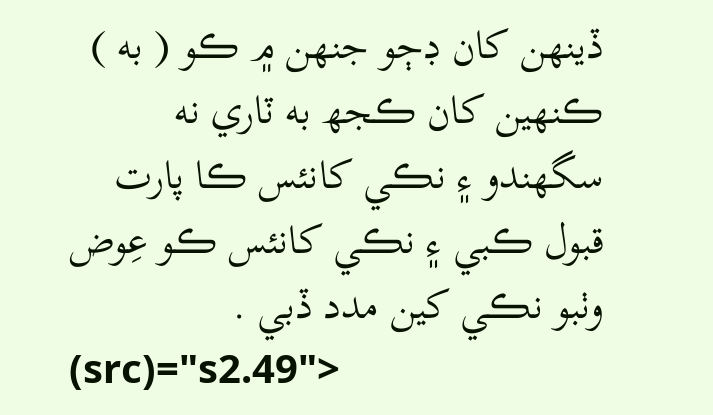ڏينھن کان ڊڄو جنھن ۾ ڪو ( به ) ڪنھين کان ڪجھ به ٽاري نه سگھندو ۽ نڪي کانئس ڪا پارت قبول ڪبي ۽ نڪي کانئس ڪو عِوض وٺبو نڪي کين مدد ڏبي .
(src)="s2.49">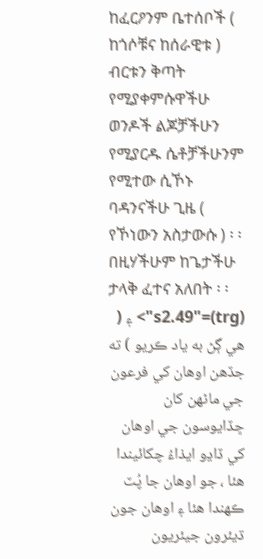ከፈርዖንም ቤተሰቦች ( ከጎሶቹና ከሰራዊቱ ) ብርቱን ቅጣት የሚያቀምሱዋችሁ ወንዶች ልጆቻችሁን የሚያርዱ ሴቶቻችሁንም የሚተው ሲኾኑ ባዳንናችሁ ጊዜ ( የኾነውን አስታውሱ ) ፡ ፡ በዚሃችሁም ከጌታችሁ ታላቅ ፈተና አለበት ፡ ፡
(trg)="s2.49"> ۽ ( ھي ڳڻ به ياد ڪريو ) ته جڏھن اوھان کي فرعون جي ماڻھن کان ڇڏايوسون جي اوھان کي ڏاڍو ايذاءُ چکائيندا ھئا ، جو اوھان جا پُٽ ڪھندا ھئا ۽ اوھان جون ڌيئرون جيئريون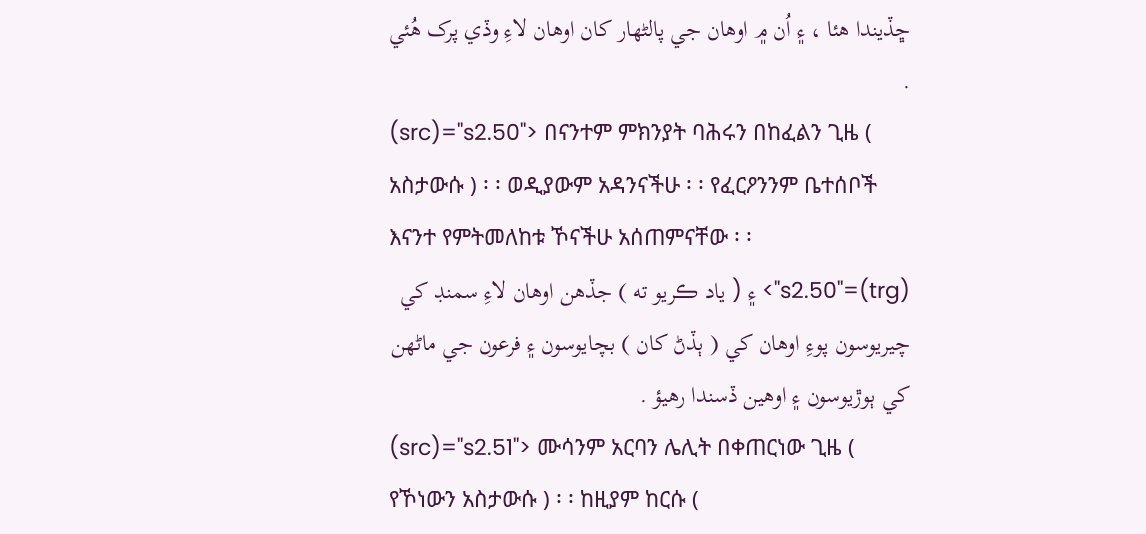ڇڏيندا ھئا ، ۽ اُن ۾ اوھان جي پالڻھار کان اوھان لاءِ وڏي پرک ھُئي .
(src)="s2.50"> በናንተም ምክንያት ባሕሩን በከፈልን ጊዜ ( አስታውሱ ) ፡ ፡ ወዲያውም አዳንናችሁ ፡ ፡ የፈርዖንንም ቤተሰቦች እናንተ የምትመለከቱ ኾናችሁ አሰጠምናቸው ፡ ፡
(trg)="s2.50"> ۽ ( ياد ڪريو ته ) جڏھن اوھان لاءِ سمنڊ کي چيريوسون پوءِ اوھان کي ( ٻڏڻ کان ) بچايوسون ۽ فرعون جي ماڻھن کي ٻوڙيوسون ۽ اوھين ڏسندا رھيؤ .
(src)="s2.51"> ሙሳንም አርባን ሌሊት በቀጠርነው ጊዜ ( የኾነውን አስታውሱ ) ፡ ፡ ከዚያም ከርሱ (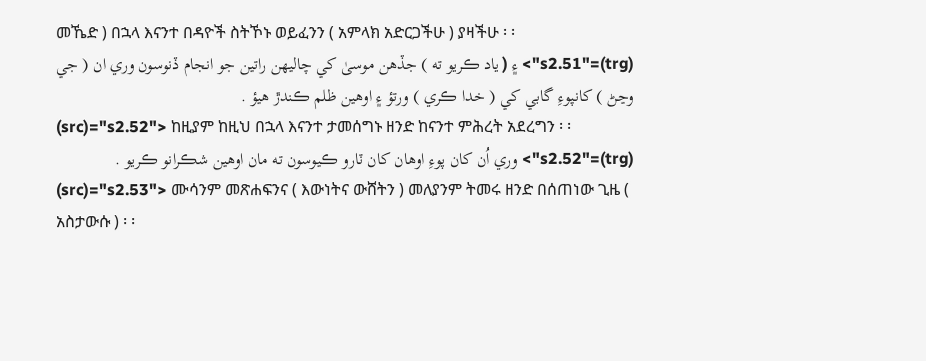መኼድ ) በኋላ እናንተ በዳዮች ስትኾኑ ወይፈንን ( አምላክ አድርጋችሁ ) ያዛችሁ ፡ ፡
(trg)="s2.51"> ۽ ( ياد ڪريو ته ) جڏھن موسىٰ کي چاليھن راتين جو انجام ڏنوسون وري ان ( جي وڃڻ ) کانپوءِ گابي کي ( خدا ڪري ) ورتؤ ۽ اوھين ظلم ڪندڙ ھيؤ .
(src)="s2.52"> ከዚያም ከዚህ በኋላ እናንተ ታመሰግኑ ዘንድ ከናንተ ምሕረት አደረግን ፡ ፡
(trg)="s2.52"> وري اُن کان پوءِ اوھان کان ٽارو ڪيوسون ته مان اوھين شڪرانو ڪريو .
(src)="s2.53"> ሙሳንም መጽሐፍንና ( እውነትና ውሸትን ) መለያንም ትመሩ ዘንድ በሰጠነው ጊዜ ( አስታውሱ ) ፡ ፡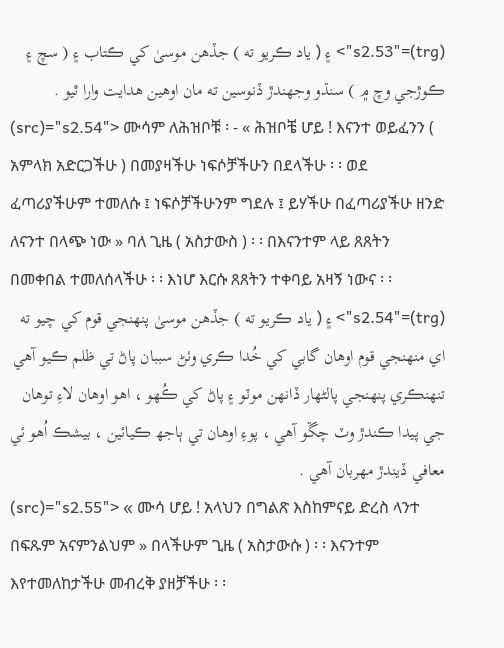(trg)="s2.53"> ۽ ( ياد ڪريو ته ) جڏھن موسىٰ کي ڪتاب ۽ ( سچ ۽ ڪوڙجي وچ ۾ ) سنڌو وجھندڙ ڏنوسين ته مان اوھين ھدايت وارا ٿيو .
(src)="s2.54"> ሙሳም ለሕዝቦቹ ፡ - « ሕዝቦቼ ሆይ ! እናንተ ወይፈንን ( አምላክ አድርጋችሁ ) በመያዛችሁ ነፍሶቻችሁን በደላችሁ ፡ ፡ ወደ ፈጣሪያችሁም ተመለሱ ፤ ነፍሶቻችሁንም ግደሉ ፤ ይሃችሁ በፈጣሪያችሁ ዘንድ ለናንተ በላጭ ነው » ባለ ጊዜ ( አስታውስ ) ፡ ፡ በእናንተም ላይ ጸጸትን በመቀበል ተመለሰላችሁ ፡ ፡ እነሆ እርሱ ጸጸትን ተቀባይ አዛኝ ነውና ፡ ፡
(trg)="s2.54"> ۽ ( ياد ڪريو ته ) جڏھن موسىٰ پنھنجي قوم کي چيو ته اي منھنجي قوم اوھان گابي کي خُدا ڪري وٺڻ سببان پاڻ تي ظلم ڪيو آھي تنھنڪري پنھنجي پالڻھار ڏانھن موٽو ۽ پاڻ کي ڪُھو ، اھو اوھان لاءِ توھان جي پيدا ڪندڙ وٽ چڱو آھي ، پوءِ اوھان تي ٻاجھ ڪيائين ، بيشڪ اُھو ئي معافي ڏيندڙ مھربان آھي .
(src)="s2.55"> « ሙሳ ሆይ ! አላህን በግልጽ እስከምናይ ድረስ ላንተ በፍጹም አናምንልህም » በላችሁም ጊዜ ( አስታውሱ ) ፡ ፡ እናንተም እየተመለከታችሁ መብረቅ ያዘቻችሁ ፡ ፡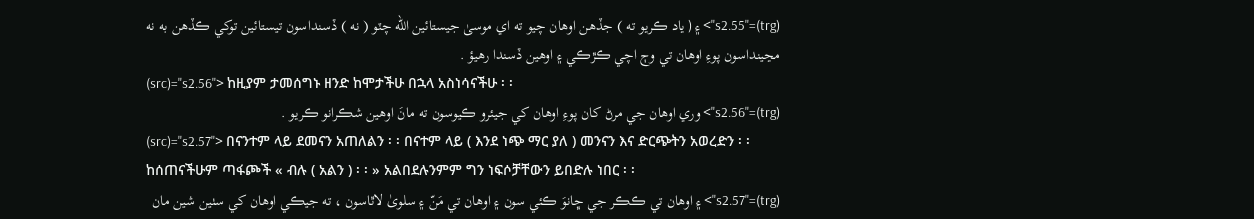(trg)="s2.55"> ۽ ( ياد ڪريو ته ) جڏھن اوھان چيو ته اي موسىٰ جيستائين الله چٽو ( نه ) ڏسنداسون تيستائين توکي ڪڏھن به نه مڃينداسون پوءِ اوھان تي وڄ اچي ڪڙڪي ۽ اوھين ڏسندا رھيؤ .
(src)="s2.56"> ከዚያም ታመሰግኑ ዘንድ ከሞታችሁ በኋላ አስነሳናችሁ ፡ ፡
(trg)="s2.56"> وري اوھان جي مرڻ کان پوءِ اوھان کي جيئرو ڪيوسون ته مانَ اوھين شڪرانو ڪريو .
(src)="s2.57"> በናንተም ላይ ደመናን አጠለልን ፡ ፡ በናተም ላይ ( እንደ ነጭ ማር ያለ ) መንናን እና ድርጭትን አወረድን ፡ ፡ ከሰጠናችሁም ጣፋጮች « ብሉ ( አልን ) ፡ ፡ » አልበደሉንምም ግን ነፍሶቻቸውን ይበድሉ ነበር ፡ ፡
(trg)="s2.57"> ۽ اوھان تي ڪڪر جي ڇانوَ ڪئي سون ۽ اوھان تي مَنّ ۽ سلوىٰ لاٿاسون ، ته جيڪي اوھان کي سٺين شين مان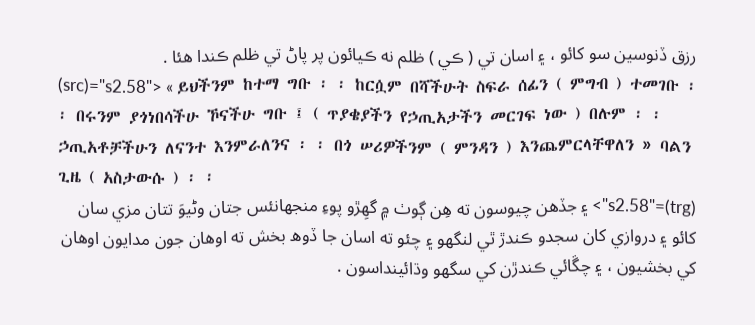رزق ڏنوسين سو کائو ، ۽ اسان تي ( ڪي ) ظلم نه ڪيائون پر پاڻ تي ظلم ڪندا ھئا .
(src)="s2.58"> « ይህችንም ከተማ ግቡ ፡ ፡ ከርሷም በሻችሁት ስፍራ ሰፊን ( ምግብ ) ተመገቡ ፡ ፡ በሩንም ያጎነበሳችሁ ኾናችሁ ግቡ ፤ ( ጥያቄያችን የኃጢአታችን መርገፍ ነው ) በሉም ፡ ፡ ኃጢአቶቻችሁን ለናንተ እንምራለንና ፡ ፡ በጎ ሠሪዎችንም ( ምንዳን ) እንጨምርላቸዋለን » ባልን ጊዜ ( አስታውሱ ) ፡ ፡
(trg)="s2.58"> ۽ جڏھن چيوسون ته ھِن ڳوٺ ۾ گھِڙو پوءِ منجھانئس جتان وڻيوَ تتان مزي سان کائو ۽ دروازي کان سجدو ڪندڙ ٿي لنگھو ۽ چئو ته اسان جا ڏوھ بخش ته اوھان جون مدايون اوھان کي بخشيون ، ۽ چڱائي ڪندڙن کي سگھو وڌائينداسون .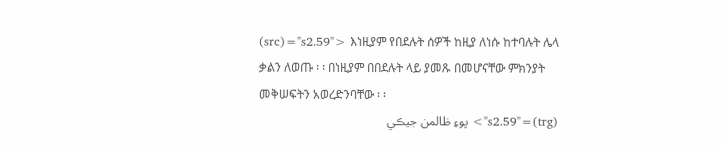(src)="s2.59"> እነዚያም የበደሉት ሰዎች ከዚያ ለነሱ ከተባሉት ሌላ ቃልን ለወጡ ፡ ፡ በነዚያም በበደሉት ላይ ያመጹ በመሆናቸው ምክንያት መቅሠፍትን አወረድንባቸው ፡ ፡
(trg)="s2.59"> پوءِ ظالمن جيڪي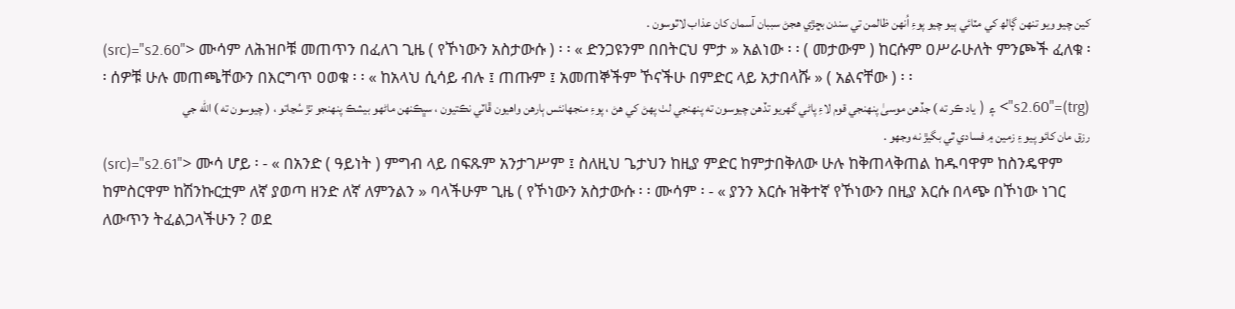کين چيو ويو تنھن ڳالھ کي مٽائي ٻيو چيو پوءِ اُنھن ظالمن تي سندن بڇڙي ھجڻ سببان آسمان کان عذاب لاٿوسون .
(src)="s2.60"> ሙሳም ለሕዝቦቹ መጠጥን በፈለገ ጊዜ ( የኾነውን አስታውሱ ) ፡ ፡ « ድንጋዩንም በበትርህ ምታ » አልነው ፡ ፡ ( መታውም ) ከርሱም ዐሥራሁለት ምንጮች ፈለቁ ፡ ፡ ሰዎቹ ሁሉ መጠጫቸውን በእርግጥ ዐወቁ ፡ ፡ « ከአላህ ሲሳይ ብሉ ፤ ጠጡም ፤ አመጠኞችም ኾናችሁ በምድር ላይ አታበላሹ » ( አልናቸው ) ፡ ፡
(trg)="s2.60"> ۽ ( ياد ڪر ته ) جڏھن موسىٰ پنھنجي قوم لاءِ پاڻي گھريو تڏھن چيوسون ته پنھنجي لٺ پھڻ کي ھڻ ، پوءِ منجھانئس ٻارھن واھيون ڦاٽي نڪتيون ، سڀڪنھن ماڻھو بيشڪ پنھنجو تڙ سُڃاتو ، ( چيوسون ته ) الله جي رزق مان کائو پيو ۽ زمين ۾ فسادي ٿي بگيڙ نه وجھو .
(src)="s2.61"> ሙሳ ሆይ ፡ - « በአንድ ( ዓይነት ) ምግብ ላይ በፍጹም አንታገሥም ፤ ስለዚህ ጌታህን ከዚያ ምድር ከምታበቅለው ሁሉ ከቅጠላቅጠል ከዱባዋም ከስንዴዋም ከምስርዋም ከሽንኩርቷም ለኛ ያወጣ ዘንድ ለኛ ለምንልን » ባላችሁም ጊዜ ( የኾነውን አስታውሱ ፡ ፡ ሙሳም ፡ - « ያንን እርሱ ዝቅተኛ የኾነውን በዚያ እርሱ በላጭ በኾነው ነገር ለውጥን ትፈልጋላችሁን ? ወደ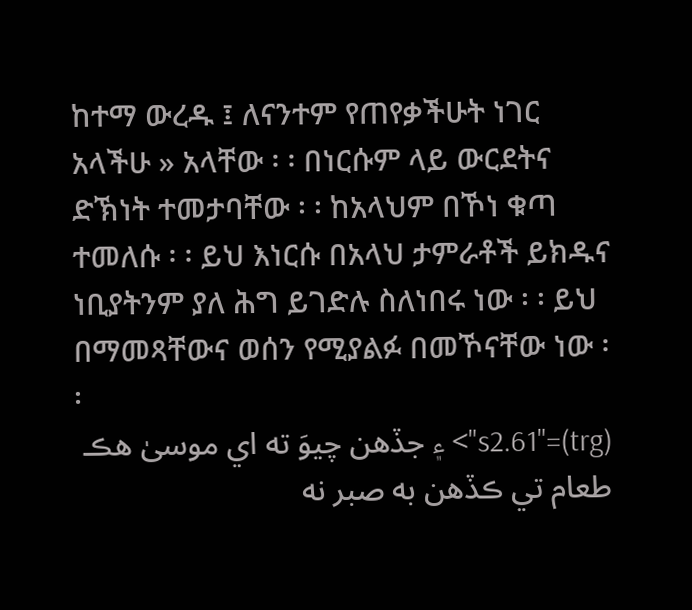ከተማ ውረዱ ፤ ለናንተም የጠየቃችሁት ነገር አላችሁ » አላቸው ፡ ፡ በነርሱም ላይ ውርደትና ድኽነት ተመታባቸው ፡ ፡ ከአላህም በኾነ ቁጣ ተመለሱ ፡ ፡ ይህ እነርሱ በአላህ ታምራቶች ይክዱና ነቢያትንም ያለ ሕግ ይገድሉ ስለነበሩ ነው ፡ ፡ ይህ በማመጻቸውና ወሰን የሚያልፉ በመኾናቸው ነው ፡ ፡
(trg)="s2.61"> ۽ جڏھن چيوَ ته اي موسىٰ ھڪ طعام تي ڪڏھن به صبر نه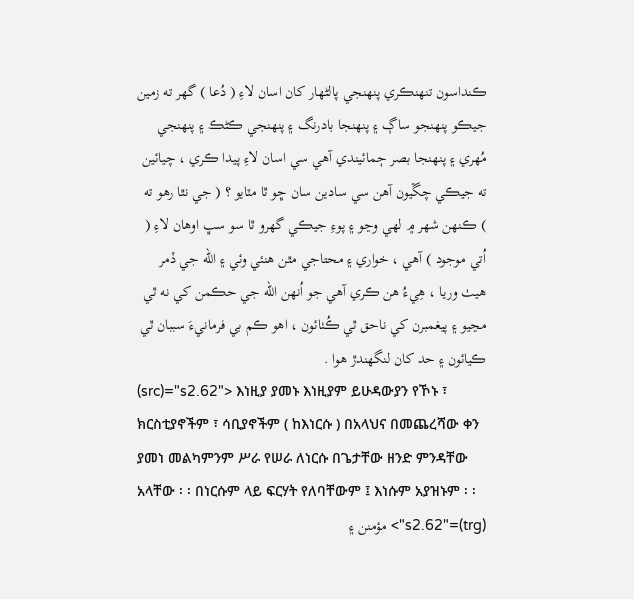ڪنداسون تنھنڪري پنھنجي پالڻھار کان اسان لاءِ ( دُعا ) گھر ته زمين جيڪو پنھنجو ساڳ ۽ پنھنجا بادرنگ ۽ پنھنجي ڪڻڪ ۽ پنھنجي مُھري ۽ پنھنجا بصر ڄمائيندي آھي سي اسان لاءِ پيدا ڪري ، چيائين ته جيڪي چڱيون آھن سي سادين سان ڇو ٿا مٽايو ؟ ( جي نٿا رھو ته ) ڪنھن شھر ۾ لھي وڃو ۽ پوءِ جيڪي گھرو ٿا سو سڀ اوھان لاءِ ( اُتي موجود ) آھي ، خواري ۽ محتاجي مٿن ھنئي وئي ۽ الله جي ڏمر ھيٺ وريا ، ھِيءُ ھن ڪري آھي جو اُنھن الله جي حڪمن کي نه ٿي مڃيو ۽ پيغمبرن کي ناحق ٿي ڪُٺائون ، اھو ڪم بي فرمانيءَ سببان ٿي ڪيائون ۽ حد کان لنگھندڙ ھوا .
(src)="s2.62"> እነዚያ ያመኑ እነዚያም ይሁዳውያን የኾኑ ፣ ክርስቲያኖችም ፣ ሳቢያኖችም ( ከእነርሱ ) በአላህና በመጨረሻው ቀን ያመነ መልካምንም ሥራ የሠራ ለነርሱ በጌታቸው ዘንድ ምንዳቸው አላቸው ፡ ፡ በነርሱም ላይ ፍርሃት የለባቸውም ፤ እነሱም አያዝኑም ፡ ፡
(trg)="s2.62"> مؤمنن ۽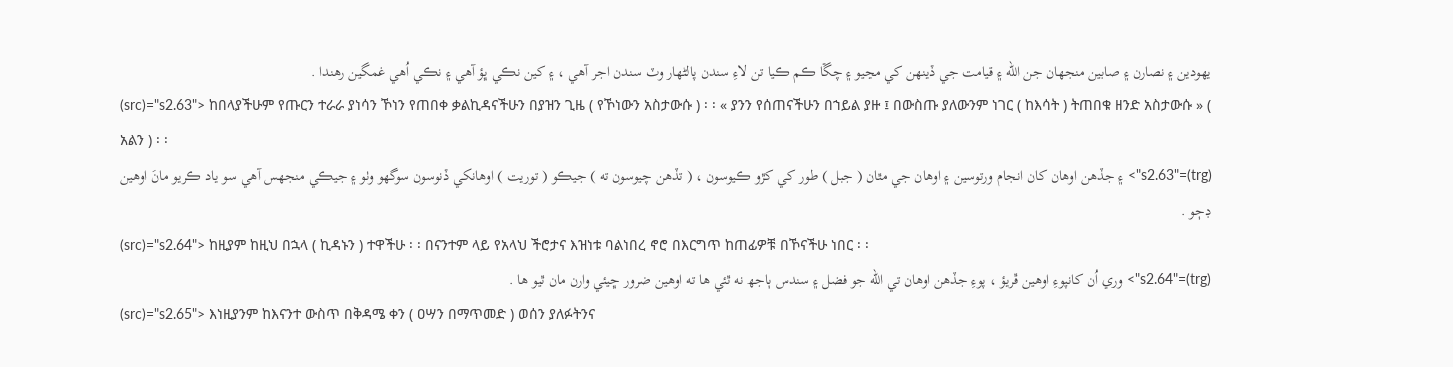يھودين ۽ نصارن ۽ صابين منجھان جن الله ۽ قيامت جي ڏينھن کي مڃيو ۽ چڱا ڪم ڪيا تن لاءِ سندن پالڻھار وٽ سندن اجر آھي ، ۽ کين نڪي ڀؤ آھي ۽ نڪي اُھي غمگين رھندا .
(src)="s2.63"> ከበላያችሁም የጡርን ተራራ ያነሳን ኾነን የጠበቀ ቃልኪዳናችሁን በያዝን ጊዜ ( የኾነውን አስታውሱ ) ፡ ፡ « ያንን የሰጠናችሁን በኀይል ያዙ ፤ በውስጡ ያለውንም ነገር ( ከእሳት ) ትጠበቁ ዘንድ አስታውሱ » ( አልን ) ፡ ፡
(trg)="s2.63"> ۽ جڏھن اوھان کان انجام ورتوسين ۽ اوھان جي مٿان ( جبل ) طور کي کڙو ڪيوسون ، ( تڏھن چيوسون ته ) جيڪو ( توريت ) اوھانکي ڏنوسون سوگھو وٺو ۽ جيڪي منجھس آھي سو ياد ڪريو مانَ اوھين ڊڄو .
(src)="s2.64"> ከዚያም ከዚህ በኋላ ( ኪዳኑን ) ተዋችሁ ፡ ፡ በናንተም ላይ የአላህ ችሮታና እዝነቱ ባልነበረ ኖሮ በእርግጥ ከጠፊዎቹ በኾናችሁ ነበር ፡ ፡
(trg)="s2.64"> وري اُن کانپوءِ اوھين ڦريؤ ، پوءِ جڏھن اوھان تي الله جو فضل ۽ سندس ٻاجھ نه ٿئي ھا ته اوھين ضرور ڇيئي وارن مان ٿيو ھا .
(src)="s2.65"> እነዚያንም ከእናንተ ውስጥ በቅዳሜ ቀን ( ዐሣን በማጥመድ ) ወሰን ያለፉትንና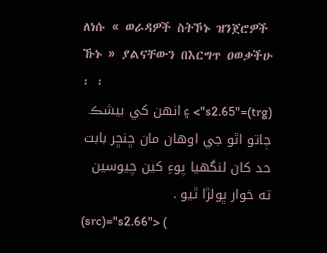ለነሱ « ወራዳዎች ስትኾኑ ዝንጀሮዎች ኹኑ » ያልናቸውን በእርግጥ ዐወቃችሁ ፡ ፡
(trg)="s2.65"> ۽ انھن کي بيشڪ ڄاتو اٿو جي اوھان مان ڇنڇر بابت حد کان لنگھيا پوءِ کين چيوسين ته خوار ڀولڙا ٿيو .
(src)="s2.66"> (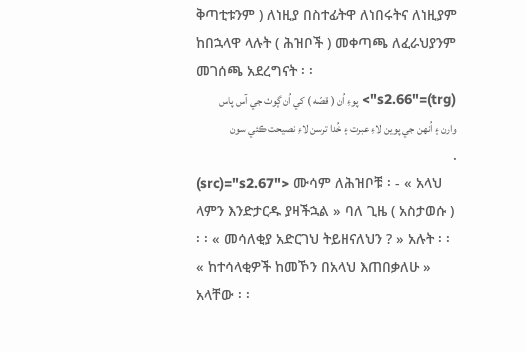ቅጣቲቱንም ) ለነዚያ በስተፊትዋ ለነበሩትና ለነዚያም ከበኋላዋ ላሉት ( ሕዝቦች ) መቀጣጫ ለፈራህያንም መገሰጫ አደረግናት ፡ ፡
(trg)="s2.66"> پوءِ اُن ( قصّه ) کي اُن ڳوٺ جي آس پاس وارن ۽ اُنھن جي پوين لاءِ عبرت ۽ خُدا ترسن لاءِ نصيحت ڪئي سون .
(src)="s2.67"> ሙሳም ለሕዝቦቹ ፡ - « አላህ ላምን እንድታርዱ ያዛችኋል » ባለ ጊዜ ( አስታወሱ ) ፡ ፡ « መሳለቂያ አድርገህ ትይዘናለህን ? » አሉት ፡ ፡ « ከተሳላቂዎች ከመኾን በአላህ እጠበቃለሁ » አላቸው ፡ ፡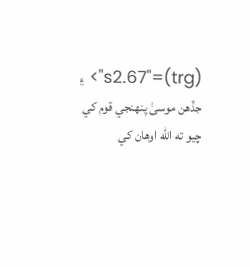(trg)="s2.67"> ۽ جڏھن موسىٰ پنھنجي قوم کي چيو ته الله اوھان کي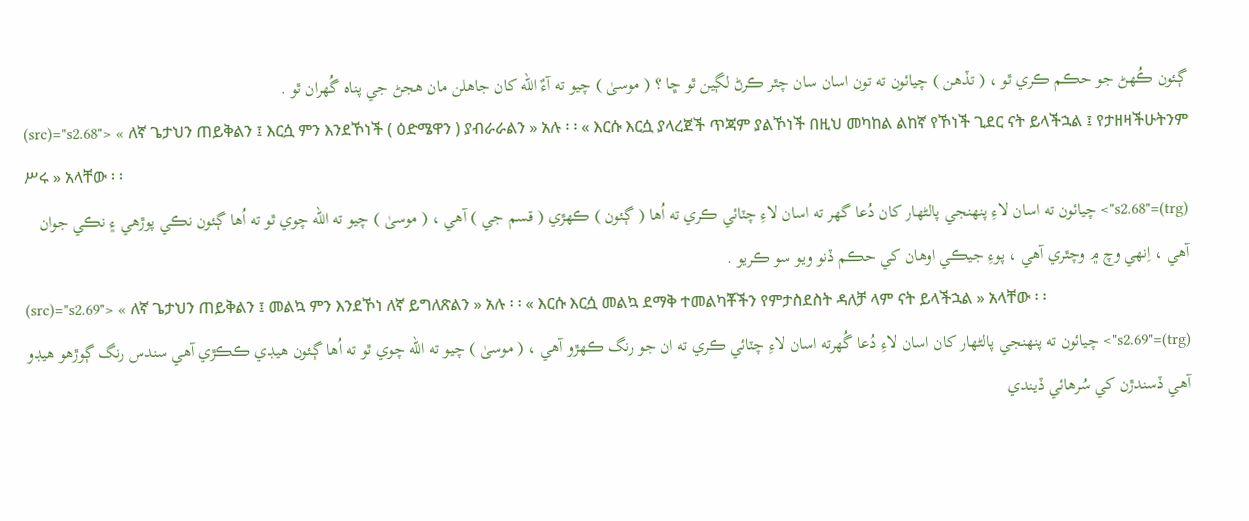ڳـئون ڪُھڻ جو حڪم ڪري ٿو ، ( تڏھن ) چيائون ته تون اسان سان چٿر ڪرڻ لڳين ٿو ڇا ؟ ( موسىٰ ) چيو ته آءٌ الله کان جاھلن مان ھجڻ جي پناہ گُھران ٿو .
(src)="s2.68"> « ለኛ ጌታህን ጠይቅልን ፤ እርሷ ምን እንደኾነች ( ዕድሜዋን ) ያብራራልን » አሉ ፡ ፡ « እርሱ እርሷ ያላረጀች ጥጃም ያልኾነች በዚህ መካከል ልከኛ የኾነች ጊደር ናት ይላችኋል ፤ የታዘዛችሁትንም ሥሩ » አላቸው ፡ ፡
(trg)="s2.68"> چيائون ته اسان لاءِ پنھنجي پالڻھار کان دُعا گھر ته اسان لاءِ چٽائي ڪري ته اُھا ( ڳـئون ) ڪھڙي ( قسم جي ) آھي ، ( موسىٰ ) چيو ته الله چوي ٿو ته اُھا ڳـئون نڪي پوڙھي ۽ نڪي جوان آھي ، اِنھي وچ ۾ وچٿري آھي ، پوءِ جيڪي اوھان کي حڪم ڏنو ويو سو ڪريو .
(src)="s2.69"> « ለኛ ጌታህን ጠይቅልን ፤ መልኳ ምን እንደኾነ ለኛ ይግለጽልን » አሉ ፡ ፡ « እርሱ እርሷ መልኳ ደማቅ ተመልካቾችን የምታስደስት ዳለቻ ላም ናት ይላችኋል » አላቸው ፡ ፡
(trg)="s2.69"> چيائون ته پنھنجي پالڻھار کان اسان لاءِ دُعا گُھرته اسان لاءِ چٽائي ڪري ته ان جو رنگ ڪھڙو آھي ، ( موسىٰ ) چيو ته الله چوي ٿو ته اُھا ڳـئون ھيڊي ڪڪڙي آھي سندس رنگ ڳوڙھو ھيڊو آھي ڏسندڙن کي سُرھائي ڏيندي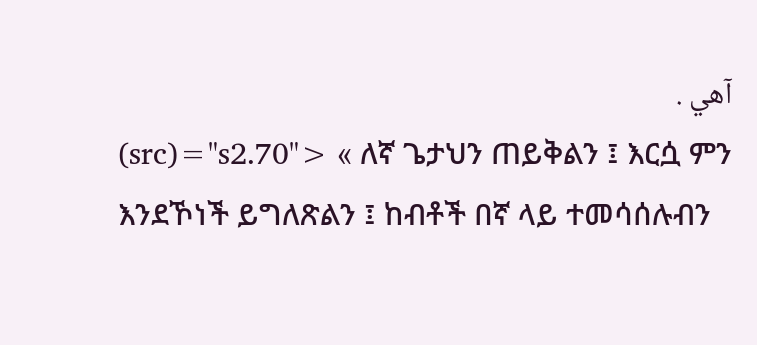آھي .
(src)="s2.70"> « ለኛ ጌታህን ጠይቅልን ፤ እርሷ ምን እንደኾነች ይግለጽልን ፤ ከብቶች በኛ ላይ ተመሳሰሉብን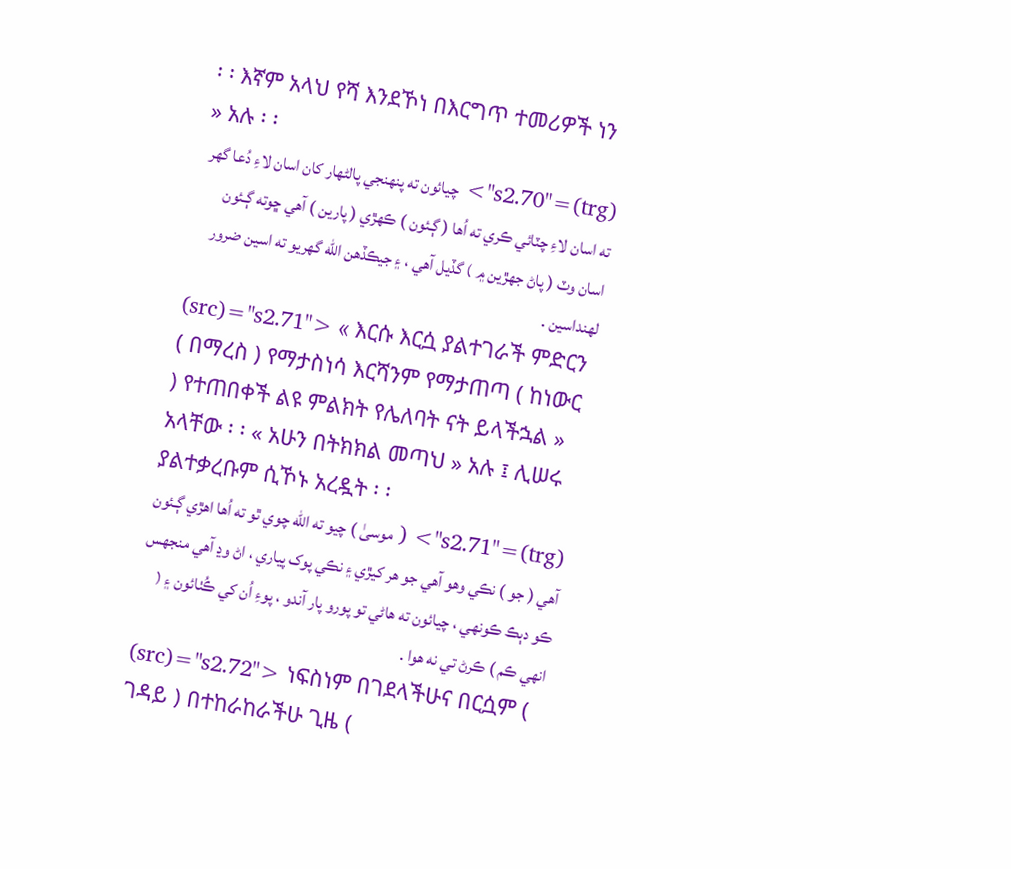፡ ፡ እኛም አላህ የሻ እንደኾነ በእርግጥ ተመሪዎች ነን » አሉ ፡ ፡
(trg)="s2.70"> چيائون ته پنھنجي پالڻھار کان اسان لاءِ دُعا گھر ته اسان لاءِ چٽائي ڪري ته اُھا ( ڳـئون ) ڪھڙي ( پارين ) آھي ڇوته ڳـئون اسان وٽ ( پاڻ جھڙين ۾ ) گڏيل آھي ، ۽ جيڪڏھن الله گھريو ته اسين ضرور لھنداسين .
(src)="s2.71"> « እርሱ እርሷ ያልተገራች ምድርን ( በማረስ ) የማታስነሳ እርሻንም የማታጠጣ ( ከነውር ) የተጠበቀች ልዩ ምልክት የሌለባት ናት ይላችኋል » አላቸው ፡ ፡ « አሁን በትክክል መጣህ » አሉ ፤ ሊሠሩ ያልተቃረቡም ሲኾኑ አረዷት ፡ ፡
(trg)="s2.71"> ( موسىٰ ) چيو ته الله چوي ٿو ته اُھا اھڙي ڳـئون آھي ( جو ) نڪي وھو آھي جو ھر کيڙي ۽ نڪي پوک پياري ، اڻ وڍ آھي منجھس ڪو دٻڪ ڪونھي ، چيائون ته ھاڻي تو پورو پار آندو ، پوءِ اُن کي ڪُٺائون ۽ ( انھي ڪم ) ڪرڻ تي نه ھوا .
(src)="s2.72"> ነፍስነም በገደላችሁና በርሷም ( ገዳይ ) በተከራከራችሁ ጊዜ (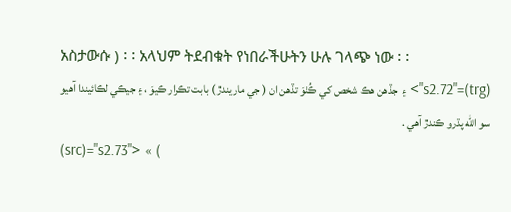አስታውሱ ) ፡ ፡ አላህም ትደብቁት የነበራችሁትን ሁሉ ገላጭ ነው ፡ ፡
(trg)="s2.72"> ۽ جڏھن ھڪ شخص کي ڪُٺوَ تڏھن ان ( جي ماريندڙ ) بابت تڪرار ڪيوَ ، ۽ جيڪي لڪائيندا آھيو سو الله پڌرو ڪندڙ آھي .
(src)="s2.73"> « (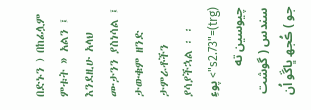በድኑን ) በከፊሏም ምቱት » አልን ፤ እንደዚሁ አላህ ሙታንን ያስነሳል ፤ ታውቁም ዘንድ ታምራቶችን ያሳያችኋል ፡ ፡
(trg)="s2.73"> پوءِ چيوسين ته سندس ( گوشت جو ) ڪُجھ ڀاڱو اُن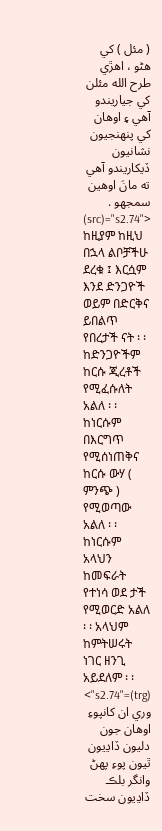( مئل ) کي ھڻو ، اھڙي طرح الله مئلن کي جياريندو آھي ۽ اوھان کي پنھنجيون نشانيون ڏيکاريندو آھي ته مانَ اوھين سمجھو .
(src)="s2.74"> ከዚያም ከዚህ በኋላ ልቦቻችሁ ደረቁ ፤ እርሷም እንደ ድንጋዮች ወይም በድርቅና ይበልጥ የበረታች ናት ፡ ፡ ከድንጋዮችም ከርሱ ጂረቶች የሚፈሱለት አልለ ፡ ፡ ከነርሱም በእርግጥ የሚሰነጠቅና ከርሱ ውሃ ( ምንጭ ) የሚወጣው አልለ ፡ ፡ ከነርሱም አላህን ከመፍራት የተነሳ ወደ ታች የሚወርድ አልለ ፡ ፡ አላህም ከምትሠሩት ነገር ዘንጊ አይደለም ፡ ፡
(trg)="s2.74"> وري ان کانپوءِ اوھان جون دليون ڏاڍيون ٿيون پوءِ پھڻ وانگر بلڪ ڏاڍيون سخت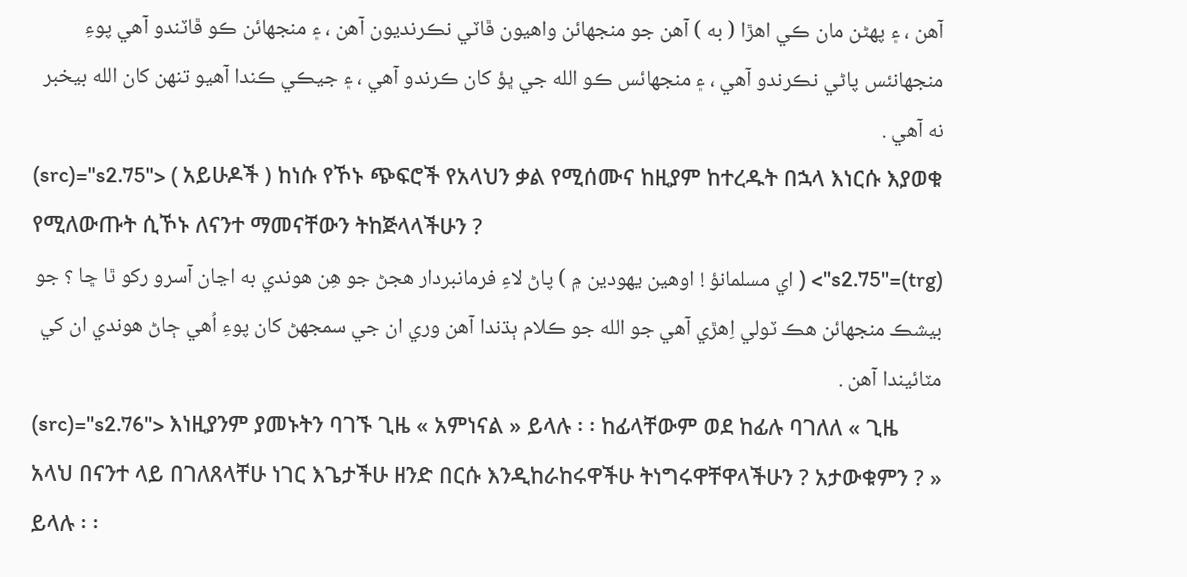آھن ، ۽ پھڻن مان ڪي اھڙا ( به ) آھن جو منجھائن واھيون ڦاٽي نڪرنديون آھن ، ۽ منجھائن ڪو ڦاٽندو آھي پوءِ منجھانئس پاڻي نڪرندو آھي ، ۽ منجھائس ڪو الله جي ڀؤ کان ڪرندو آھي ، ۽ جيڪي ڪندا آھيو تنھن کان الله بيخبر نه آھي .
(src)="s2.75"> ( አይሁዶች ) ከነሱ የኾኑ ጭፍሮች የአላህን ቃል የሚሰሙና ከዚያም ከተረዱት በኋላ እነርሱ እያወቁ የሚለውጡት ሲኾኑ ለናንተ ማመናቸውን ትከጅላላችሁን ?
(trg)="s2.75"> ( اي مسلمانؤ ! اوھين يھودين ۾ ) پاڻ لاءِ فرمانبردار ھجڻ جو ھِن ھوندي به اڃان آسرو رکو ٿا ڇا ؟ جو بيشڪ منجھائن ھڪ ٽولي اِھڙي آھي جو الله جو ڪلام ٻڌندا آھن وري ان جي سمجھڻ کان پوءِ اُھي ڄاڻ ھوندي ان کي مٽائيندا آھن .
(src)="s2.76"> እነዚያንም ያመኑትን ባገኙ ጊዜ « አምነናል » ይላሉ ፡ ፡ ከፊላቸውም ወደ ከፊሉ ባገለለ « ጊዜ አላህ በናንተ ላይ በገለጸላቸሁ ነገር እጌታችሁ ዘንድ በርሱ እንዲከራከሩዋችሁ ትነግሩዋቸዋላችሁን ? አታውቁምን ? » ይላሉ ፡ ፡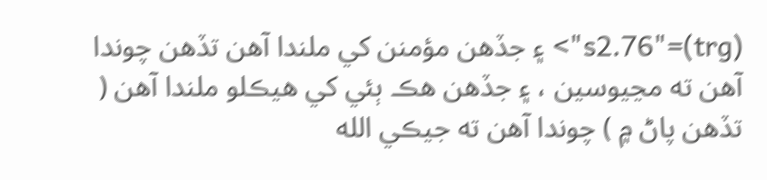(trg)="s2.76"> ۽ جڏھن مؤمنن کي ملندا آھن تڏھن چوندا آھن ته مڃيوسين ، ۽ جڏھن ھڪ ٻئي کي ھيڪلو ملندا آھن ( تڏھن پاڻ ۾ ) چوندا آھن ته جيڪي الله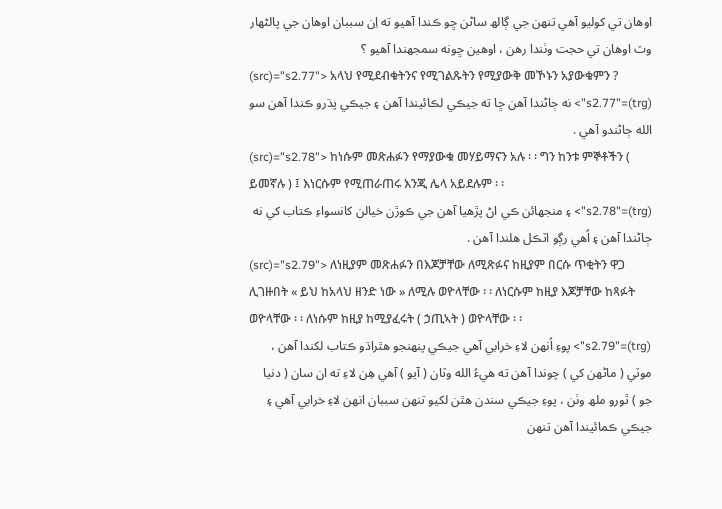اوھان تي کوليو آھي تنھن جي ڳالھ ساڻن ڇو ڪندا آھيو ته اِن سببان اوھان جي پالڻھار وٽ اوھان تي حجت وٺندا رھن ، اوھين ڇونه سمجھندا آھيو ؟
(src)="s2.77"> አላህ የሚደብቁትንና የሚገልጹትን የሚያውቅ መኾኑን አያውቁምን ?
(trg)="s2.77"> نه ڄاڻندا آھن ڇا ته جيڪي لڪائيندا آھن ۽ جيڪي پڌرو ڪندا آھن سو الله ڄاڻندو آھي .
(src)="s2.78"> ከነሱም መጽሐፉን የማያውቁ መሃይማናን አሉ ፡ ፡ ግን ከንቱ ምኞቶችን ( ይመኛሉ ) ፤ እነርሱም የሚጠራጠሩ እንጂ ሌላ አይደሉም ፡ ፡
(trg)="s2.78"> ۽ منجھائن ڪي اڻ پڙھيا آھن جي ڪوڙن خيالن کانسواءِ ڪتاب کي نه ڄاڻندا آھن ۽ اُھي رڳو اٽڪل ھلندا آھن .
(src)="s2.79"> ለነዚያም መጽሐፉን በእጆቻቸው ለሚጽፉና ከዚያም በርሱ ጥቂትን ዋጋ ሊገዙበት « ይህ ከአላህ ዘንድ ነው » ለሚሉ ወዮላቸው ፡ ፡ ለነርሱም ከዚያ እጆቻቸው ከጻፉት ወዮላቸው ፡ ፡ ለነሱም ከዚያ ከሚያፈሩት ( ኃጢኣት ) ወዮላቸው ፡ ፡
(trg)="s2.79"> پوءِ اُنھن لاءِ خرابي آھي جيڪي پنھنجو ھٿراڌو ڪتاب لکندا آھن ، موٽي ( ماڻھن کي ) چوندا آھن ته ھيءُ الله وٽان ( آيو ) آھي ھِن لاءِ ته ان سان ( دنيا جو ) ٿورو ملھ وٺن ، پوءِ جيڪي سندن ھٿن لکيو تنھن سببان انھن لاءِ خرابي آھي ۽ جيڪي ڪمائيندا آھن تنھن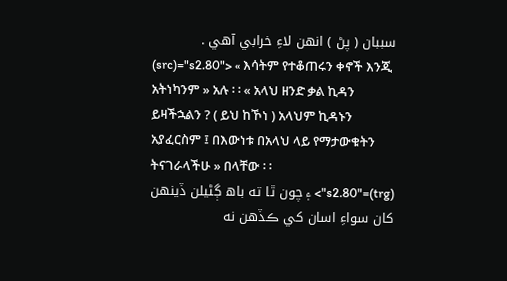سببان ( پڻ ) انھن لاءِ خرابي آھي .
(src)="s2.80"> « እሳትም የተቆጠሩን ቀኖች እንጂ አትነካንም » አሉ ፡ ፡ « አላህ ዘንድ ቃል ኪዳን ይዛችኋልን ? ( ይህ ከኾነ ) አላህም ኪዳኑን አያፈርስም ፤ በእውነቱ በአላህ ላይ የማታውቁትን ትናገራላችሁ » በላቸው ፡ ፡
(trg)="s2.80"> ۽ چون ٿا ته باھ ڳڻيلن ڏينھن کان سواءِ اسان کي ڪڏھن نه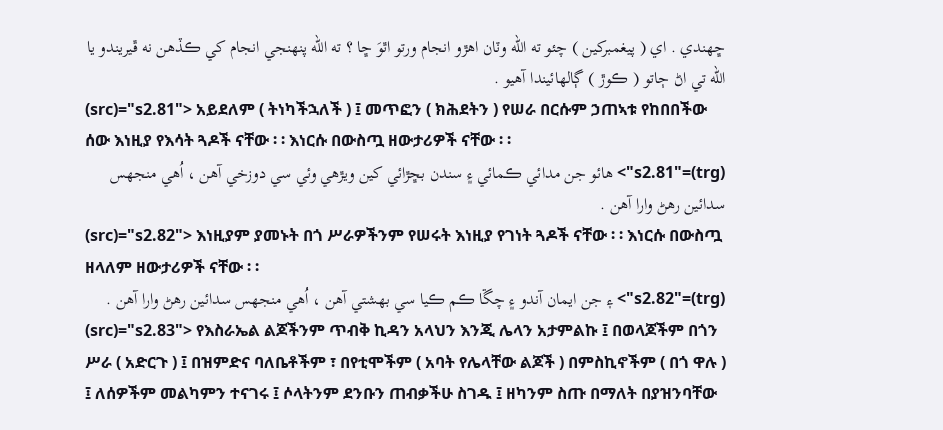ڇھندي . اي ( پيغمبرکين ) چئو ته الله وٽان اھڙو انجام ورتو اٿوَ ڇا ؟ ته الله پنھنجي انجام کي ڪڏھن نه ڦيريندو يا الله تي اڻ ڄاتو ( ڪوڙ ) ڳالھائيندا آھيو .
(src)="s2.81"> አይደለም ( ትነካችኋለች ) ፤ መጥፎን ( ክሕደትን ) የሠራ በርሱም ኃጠኣቱ የከበበችው ሰው እነዚያ የእሳት ጓዶች ናቸው ፡ ፡ እነርሱ በውስጧ ዘውታሪዎች ናቸው ፡ ፡
(trg)="s2.81"> ھائو جن مدائي ڪمائي ۽ سندن بڇڙائي کين ويڙھي وئي سي دوزخي آھن ، اُھي منجھس سدائين رھڻ وارا آھن .
(src)="s2.82"> እነዚያም ያመኑት በጎ ሥራዎችንም የሠሩት እነዚያ የገነት ጓዶች ናቸው ፡ ፡ እነርሱ በውስጧ ዘላለም ዘውታሪዎች ናቸው ፡ ፡
(trg)="s2.82"> ۽ جن ايمان آندو ۽ چڱا ڪم ڪيا سي بھشتي آھن ، اُھي منجھس سدائين رھڻ وارا آھن .
(src)="s2.83"> የእስራኤል ልጆችንም ጥብቅ ኪዳን አላህን እንጂ ሌላን አታምልኩ ፤ በወላጆችም በጎን ሥራ ( አድርጉ ) ፤ በዝምድና ባለቤቶችም ፣ በየቲሞችም ( አባት የሌላቸው ልጆች ) በምስኪኖችም ( በጎ ዋሉ ) ፤ ለሰዎችም መልካምን ተናገሩ ፤ ሶላትንም ደንቡን ጠብቃችሁ ስገዱ ፤ ዘካንም ስጡ በማለት በያዝንባቸው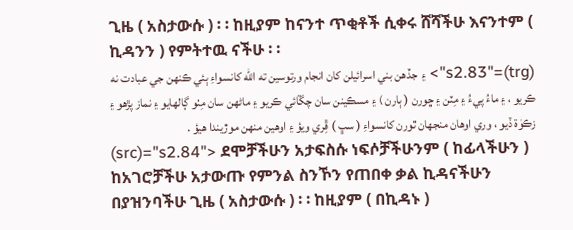ጊዜ ( አስታውሱ ) ፡ ፡ ከዚያም ከናንተ ጥቂቶች ሲቀሩ ሸሻችሁ እናንተም ( ኪዳንን ) የምትተዉ ናችሁ ፡ ፡
(trg)="s2.83"> ۽ جڏھن بني اسرائيلن کان انجام ورتوسين ته الله کانسواءِ ٻئي ڪنھن جي عبادت نه ڪريو ، ۽ ماءُ پيءُ ۽ مِٽن ۽ ڇورن ( ٻارن ) ۽ مسڪينن سان چڱائي ڪريو ۽ ماڻھن سان مِٺو ڳالھايو ۽ نماز پڙھو ۽ زڪوٰة ڏيو ، وري اوھان منجھان ٿورن کانسواءِ ( سڀ ) ڦِري ويؤ ۽ اوھين منھن موڙيندا ھيؤ .
(src)="s2.84"> ደሞቻችሁን አታፍስሱ ነፍሶቻችሁንም ( ከፊላችሁን ) ከአገሮቻችሁ አታውጡ የምንል ስንኾን የጠበቀ ቃል ኪዳናችሁን በያዝንባችሁ ጊዜ ( አስታውሱ ) ፡ ፡ ከዚያም ( በኪዳኑ )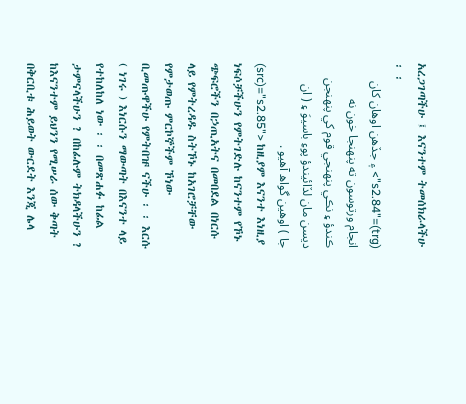አረጋገጣችሁ ፤ እናንተም ትመሰክራላችሁ ፡ ፡
(trg)="s2.84"> ۽ جڏھن اوھان کان انجام ورتوسون ته پنھنجا خون نه ڪندؤ ۽ نڪي پنھنجي قوم کي پنھنجن ديسن مان لڏائيندؤ پوءِ باسيوَ ۽ ( ان جا ) اوھين گواھ آھيو .
(src)="s2.85"> ከዚያም እናንተ እነዚያ ነፍሶቻችሁን የምትገድሉ ከናንተም የኾኑ ጭፍሮችን በኃጢአትና በመበደል በነርሱ ላይ የምትረዳዱ ስትኾኑ ከአገሮቻቸው የምታወጡ ምርኮኞችም ኾነው ቢመጡዋችሁ የምትበዡ ናችሁ ፡ ፡ እርሱ ( ነገሩ ) እነርሱን ማውጣት በእናንተ ላይ የተከለከለ ነው ፡ ፡ በመጽሐፉ ከፊል ታምናላችሁን ? በከፊሉም ትክዳላችሁን ? ከእናንተም ይህንን የሚሠራ ሰው ቅጣት በቅርቢቱ ሕይወት ውርደት እንጂ ሌላ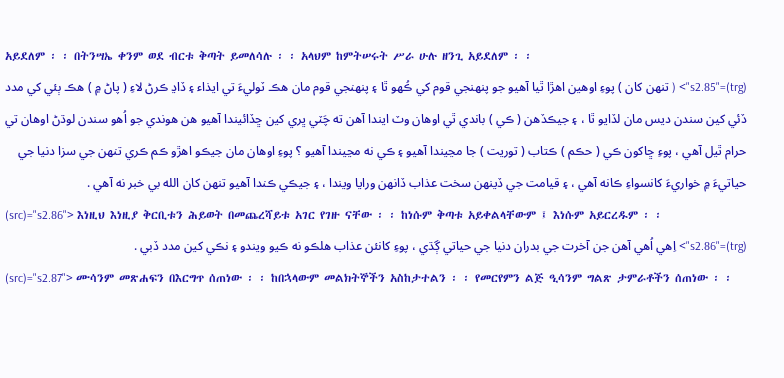አይደለም ፡ ፡ በትንሣኤ ቀንም ወደ ብርቱ ቅጣት ይመለሳሉ ፡ ፡ አላህም ከምትሠሩት ሥራ ሁሉ ዘንጊ አይደለም ፡ ፡
(trg)="s2.85"> ( تنھن کان ) پوءِ اوھين اھڙا ٿيا آھيو جو پنھنجي قوم کي ڪُھو ٿا ۽ پنھنجي قوم مان ھڪ ٽوليءَ تي ايذاء ۽ ڏاڍ ڪرڻ لاءِ ( پاڻ ۾ ) ھڪ ٻئي کي مدد ڏئي کين سندن ديس مان لڏايو ٿا ، ۽ جيڪڏھن ( ڪي ) باندي ٿي اوھان وٽ ايندا آھن ته چَٽي ڀري کين ڇڏائيندا آھيو ھن ھوندي جو اُھو سندن لوڌڻ اوھان تي حرام ٿيل آھي ، پوءِ ڇاکون ڪي ( حڪم ) ڪتاب ( توريت ) جا مڃيندا آھيو ۽ ڪي نه مڃيندا آھيو ؟ پوءِ اوھان مان جيڪو اھڙو ڪم ڪري تنھن جي سزا دنيا جي حياتيءَ ۾ خواريءَ کانسواءِ ڪانه آھي ، ۽ قيامت جي ڏينھن سخت عذاب ڏانھن ورايا ويندا ، ۽ جيڪي ڪندا آھيو تنھن کان الله بي خبر نه آھي .
(src)="s2.86"> እነዚህ እነዚያ ቅርቢቱን ሕይወት በመጨረሻይቱ አገር የገዙ ናቸው ፡ ፡ ከነሱም ቅጣቱ አይቀልላቸውም ፤ እነሱም አይርረዱም ፡ ፡
(trg)="s2.86"> اِھي اُھي آھن جن آخرت جي بدران دنيا جي حياتي ڳڌي ، پوءِ کانئن عذاب ھلڪو نه ڪيو ويندو ۽ نڪي کين مدد ڏبي .
(src)="s2.87"> ሙሳንም መጽሐፍን በእርግጥ ሰጠነው ፡ ፡ ከበኋላውም መልክትኞችን አስከታተልን ፡ ፡ የመርየምን ልጅ ዒሳንም ግልጽ ታምራቶችን ሰጠነው ፡ ፡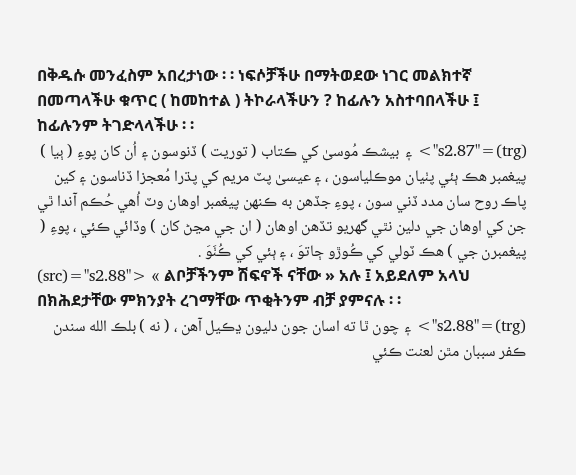በቅዱሱ መንፈስም አበረታነው ፡ ፡ ነፍሶቻችሁ በማትወደው ነገር መልክተኛ በመጣላችሁ ቁጥር ( ከመከተል ) ትኮራላችሁን ? ከፊሉን አስተባበላችሁ ፤ ከፊሉንም ትገድላላችሁ ፡ ፡
(trg)="s2.87"> ۽ بيشڪ مُوسىٰ کي ڪتاب ( توريت ) ڏنوسون ۽ اُن کان پوءِ ( ٻيا ) پيغمبر ھڪ ٻئي پٺيان موڪلياسون ، ۽ عيسىٰ پٽ مريم کي پڌرا مُعجزا ڏناسون ۽ کين پاڪ روح سان مدد ڏني سون ، پوءِ جڏھن به ڪنھن پيغمبر اوھان وٽ اُھي حُڪم آندا ٿي جن کي اوھان جي دلين نٿي گھريو تڏھن اوھان ( ان جي مڃڻ کان ) وڏائي ڪئي ، پوءِ ( پيغمبرن جي ) ھڪ ٽولي کي ڪُوڙو ڄاتوَ ، ۽ ٻئي کي ڪُٺَوَ .
(src)="s2.88"> « ልቦቻችንም ሽፍኖች ናቸው » አሉ ፤ አይደለም አላህ በክሕደታቸው ምክንያት ረገማቸው ጥቂትንም ብቻ ያምናሉ ፡ ፡
(trg)="s2.88"> ۽ چون ٿا ته اسان جون دليون ڍڪيل آھن ، ( نه ) بلڪ الله سندن ڪفر سببان مٿن لعنت ڪئي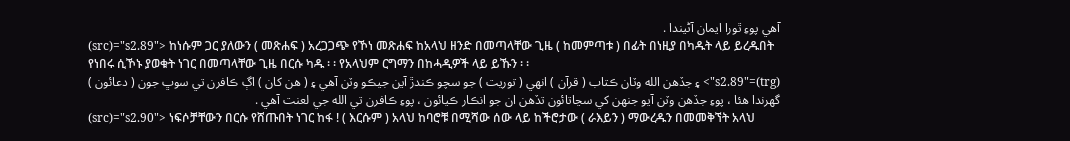آھي پوءِ ٿورا ايمان آڻيندا .
(src)="s2.89"> ከነሱም ጋር ያለውን ( መጽሐፍ ) አረጋጋጭ የኾነ መጽሐፍ ከአላህ ዘንድ በመጣላቸው ጊዜ ( ከመምጣቱ ) በፊት በነዚያ በካዱት ላይ ይረዱበት የነበሩ ሲኾኑ ያወቁት ነገር በመጣላቸው ጊዜ በርሱ ካዱ ፡ ፡ የአላህም ርግማን በከሓዲዎች ላይ ይኹን ፡ ፡
(trg)="s2.89"> ۽ جڏھن الله وٽان ڪتاب ( قرآن ) انھي ( توريت ) جو سچو ڪندڙ آين جيڪو وٽن آھي ۽ ( ھن کان ) اڳ ڪافرن تي سوڀ جون ( دعائون ) گھرندا ھئا ، پوءِ جڏھن وٽن آيو جنھن کي سڃاتائون تڏھن ان جو انڪار ڪيائون ، پوءِ ڪافرن تي الله جي لعنت آھي .
(src)="s2.90"> ነፍሶቻቸውን በርሱ የሸጡበት ነገር ከፋ ! ( እርሱም ) አላህ ከባሮቹ በሚሻው ሰው ላይ ከችሮታው ( ራእይን ) ማውረዱን በመመቅኘት አላህ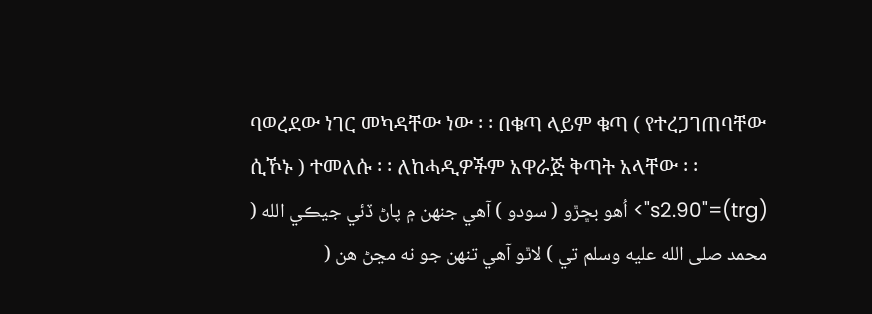ባወረደው ነገር መካዳቸው ነው ፡ ፡ በቁጣ ላይም ቁጣ ( የተረጋገጠባቸው ሲኾኑ ) ተመለሱ ፡ ፡ ለከሓዲዎችም አዋራጅ ቅጣት አላቸው ፡ ፡
(trg)="s2.90"> اُھو بڇڙو ( سودو ) آھي جنھن ۾ پاڻ ڏئي جيڪي الله ( محمد صلى الله عليه وسلم تي ) لاٿو آھي تنھن جو نه مڃڻ ھن (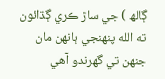ڳالھ ) جي ساڙ ڪري ڳڌائون ته الله پنھنجي ٻانھن مان جنھن تي گھرندو آھي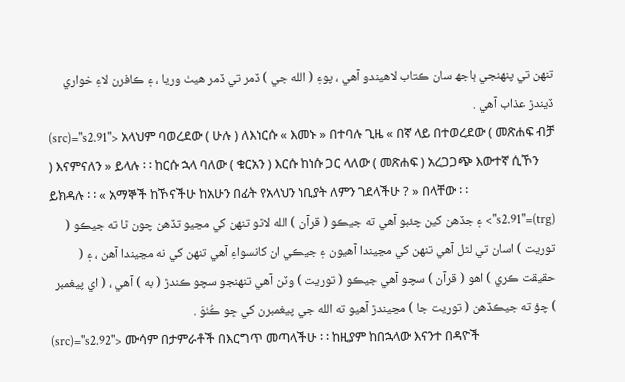تنھن تي پنھنجي ٻاجھ سان ڪتاب لاھيندو آھي ، پوءِ ( الله جي ) ڏمر تي ڏمر ھيٺ وريا ، ۽ ڪافرن لاءِ خواري ڏيندڙ عذاب آھي .
(src)="s2.91"> አላህም ባወረደው ( ሁሉ ) ለእነርሱ « እመኑ » በተባሉ ጊዜ « በኛ ላይ በተወረደው ( መጽሐፍ ብቻ ) እናምናለን » ይላሉ ፡ ፡ ከርሱ ኋላ ባለው ( ቁርአን ) እርሱ ከነሱ ጋር ላለው ( መጽሐፍ ) አረጋጋጭ እውተኛ ሲኾን ይክዳሉ ፡ ፡ « አማኞች ከኾናችሁ ከአሁን በፊት የአላህን ነቢያት ለምን ገደላችሁ ? » በላቸው ፡ ፡
(trg)="s2.91"> ۽ جڏھن کين چئبو آھي ته جيڪو ( قرآن ) الله لاٿو تنھن کي مڃيو تڏھن چون ٿا ته جيڪو ( توريت ) اسان تي لٿل آھي تنھن کي مڃيندا آھيون ۽ جيڪي ان کانسواءِ آھي تنھن کي نه مڃيندا آھن ، ۽ ( حقيقت ڪري ) اھو ( قرآن ) سچو آھي جيڪو ( توريت ) وٽن آھي تنھنجو سچو ڪندڙ ( به ) آھي ، ( اي پيغمبر ) چؤ ته جيڪڏھن ( توريت جا ) مڃيندڙ آھيو ته الله جي پيغمبرن کي ڇو ڪُٺوَ .
(src)="s2.92"> ሙሳም በታምራቶች በእርግጥ መጣላችሁ ፡ ፡ ከዚያም ከበኋላው እናንተ በዳዮች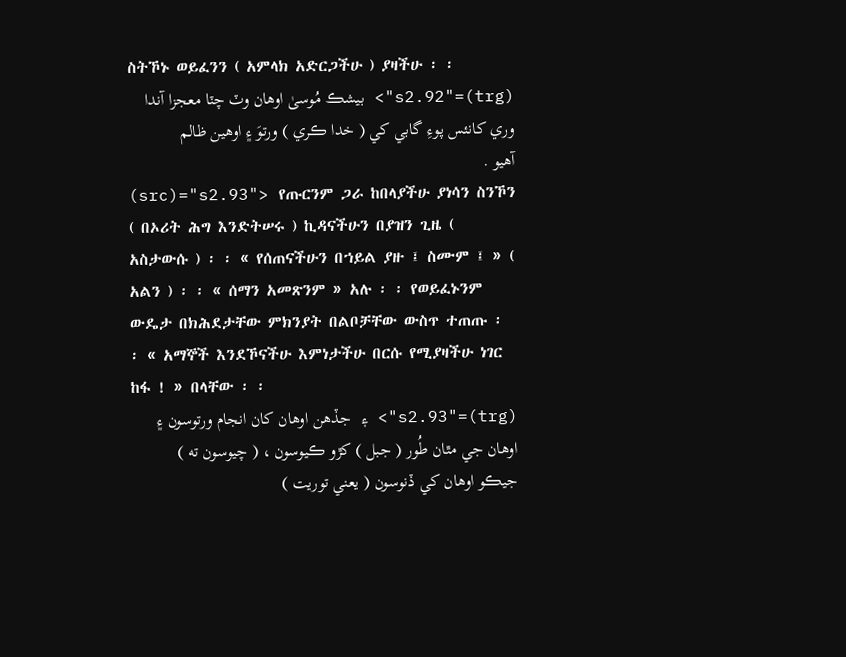ስትኾኑ ወይፈንን ( አምላክ አድርጋችሁ ) ያዛችሁ ፡ ፡
(trg)="s2.92"> بيشڪ مُوسىٰ اوھان وٽ چٽا معجزا آندا وري کانئس پوءِ گابي کي ( خدا ڪري ) ورتوَ ۽ اوھين ظالم آھيو .
(src)="s2.93"> የጡርንም ጋራ ከበላያችሁ ያነሳን ስንኾን ( በኦሪት ሕግ እንድትሠሩ ) ኪዳናችሁን በያዝን ጊዜ ( አስታውሱ ) ፡ ፡ « የሰጠናችሁን በኀይል ያዙ ፤ ስሙም ፤ » ( አልን ) ፡ ፡ « ሰማን አመጽንም » አሉ ፡ ፡ የወይፈኑንም ውዴታ በክሕደታቸው ምክንያት በልቦቻቸው ውስጥ ተጠጡ ፡ ፡ « አማኞች እንደኾናችሁ እምነታችሁ በርሱ የሚያዛችሁ ነገር ከፋ ! » በላቸው ፡ ፡
(trg)="s2.93"> ۽ جڏھن اوھان کان انجام ورتوسون ۽ اوھان جي مٿان طُور ( جبل ) کڙو ڪيوسون ، ( چيوسون ته ) جيڪو اوھان کي ڏنوسون ( يعني توريت )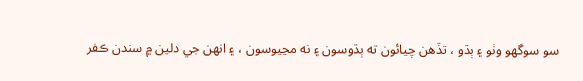سو سوگھو وٺو ۽ ٻڌو ، تڏھن چيائون ته ٻڌوسون ۽ نه مڃيوسون ، ۽ انھن جي دلين ۾ سندن ڪفر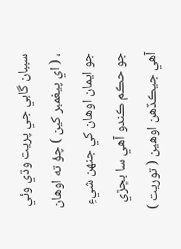سببان گابي جي پريت وڌي وئي ، ( اي پيغمبر کين ) چؤ ته اوھان جو ايمان اوھان کي جنھن شيءِ جو حڪم ڪندو آھي سا بڇڙي آھي جيڪڏھن اوھين ( توريت )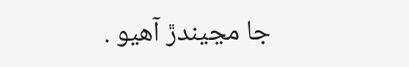جا مڃيندڙ آھيو .